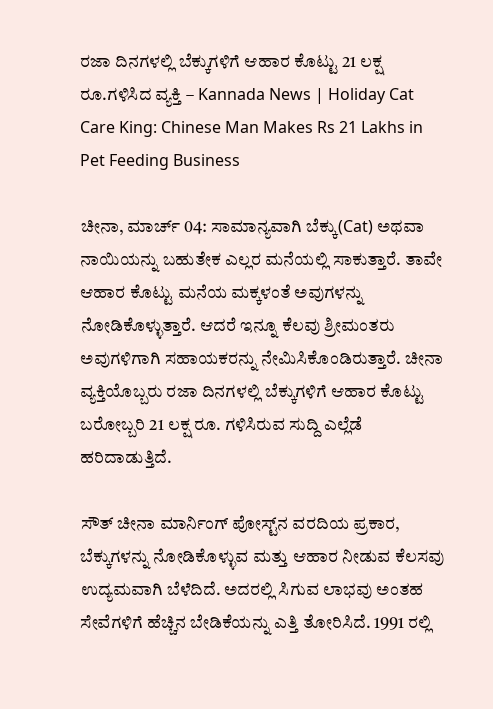ರಜಾ ದಿನಗಳಲ್ಲಿ ಬೆಕ್ಕುಗಳಿಗೆ ಆಹಾರ ಕೊಟ್ಟು 21 ಲಕ್ಷ ರೂ.ಗಳಿಸಿದ ವ್ಯಕ್ತಿ – Kannada News | Holiday Cat Care King: Chinese Man Makes Rs 21 Lakhs in Pet Feeding Business

ಚೀನಾ, ಮಾರ್ಚ್ 04: ಸಾಮಾನ್ಯವಾಗಿ ಬೆಕ್ಕು(Cat) ಅಥವಾ ನಾಯಿಯನ್ನು ಬಹುತೇಕ ಎಲ್ಲರ ಮನೆಯಲ್ಲಿ ಸಾಕುತ್ತಾರೆ. ತಾವೇ ಆಹಾರ ಕೊಟ್ಟು ಮನೆಯ ಮಕ್ಕಳಂತೆ ಅವುಗಳನ್ನು ನೋಡಿಕೊಳ್ಳುತ್ತಾರೆ. ಆದರೆ ಇನ್ನೂ ಕೆಲವು ಶ್ರೀಮಂತರು ಅವುಗಳಿಗಾಗಿ ಸಹಾಯಕರನ್ನು ನೇಮಿಸಿಕೊಂಡಿರುತ್ತಾರೆ. ಚೀನಾ ವ್ಯಕ್ತಿಯೊಬ್ಬರು ರಜಾ ದಿನಗಳಲ್ಲಿ ಬೆಕ್ಕುಗಳಿಗೆ ಆಹಾರ ಕೊಟ್ಟು ಬರೋಬ್ಬರಿ 21 ಲಕ್ಷ ರೂ. ಗಳಿಸಿರುವ ಸುದ್ದಿ ಎಲ್ಲೆಡೆ ಹರಿದಾಡುತ್ತಿದೆ.

ಸೌತ್ ಚೀನಾ ಮಾರ್ನಿಂಗ್ ಪೋಸ್ಟ್‌ನ ವರದಿಯ ಪ್ರಕಾರ, ಬೆಕ್ಕುಗಳನ್ನು ನೋಡಿಕೊಳ್ಳುವ ಮತ್ತು ಆಹಾರ ನೀಡುವ ಕೆಲಸವು ಉದ್ಯಮವಾಗಿ ಬೆಳೆದಿದೆ. ಅದರಲ್ಲಿ ಸಿಗುವ ಲಾಭವು ಅಂತಹ ಸೇವೆಗಳಿಗೆ ಹೆಚ್ಚಿನ ಬೇಡಿಕೆಯನ್ನು ಎತ್ತಿ ತೋರಿಸಿದೆ. 1991 ರಲ್ಲಿ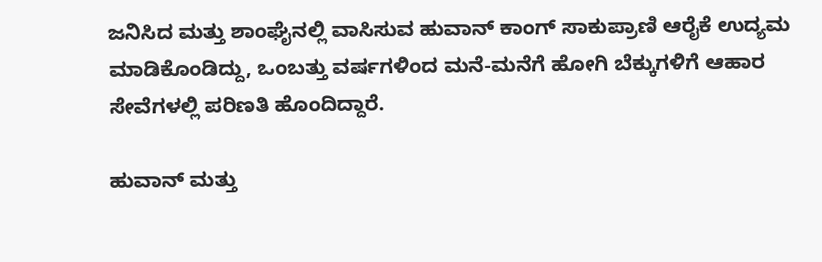ಜನಿಸಿದ ಮತ್ತು ಶಾಂಘೈನಲ್ಲಿ ವಾಸಿಸುವ ಹುವಾನ್ ಕಾಂಗ್ ಸಾಕುಪ್ರಾಣಿ ಆರೈಕೆ ಉದ್ಯಮ ಮಾಡಿಕೊಂಡಿದ್ದು, ಒಂಬತ್ತು ವರ್ಷಗಳಿಂದ ಮನೆ-ಮನೆಗೆ ಹೋಗಿ ಬೆಕ್ಕುಗಳಿಗೆ ಆಹಾರ ಸೇವೆಗಳಲ್ಲಿ ಪರಿಣತಿ ಹೊಂದಿದ್ದಾರೆ.

ಹುವಾನ್ ಮತ್ತು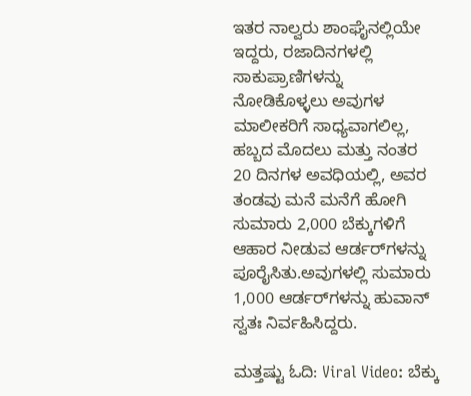ಇತರ ನಾಲ್ವರು ಶಾಂಘೈನಲ್ಲಿಯೇ ಇದ್ದರು, ರಜಾದಿನಗಳಲ್ಲಿ ಸಾಕುಪ್ರಾಣಿಗಳನ್ನು ನೋಡಿಕೊಳ್ಳಲು ಅವುಗಳ ಮಾಲೀಕರಿಗೆ ಸಾಧ್ಯವಾಗಲಿಲ್ಲ, ಹಬ್ಬದ ಮೊದಲು ಮತ್ತು ನಂತರ 20 ದಿನಗಳ ಅವಧಿಯಲ್ಲಿ, ಅವರ ತಂಡವು ಮನೆ ಮನೆಗೆ ಹೋಗಿ ಸುಮಾರು 2,000 ಬೆಕ್ಕುಗಳಿಗೆ ಆಹಾರ ನೀಡುವ ಆರ್ಡರ್‌ಗಳನ್ನು ಪೂರೈಸಿತು.ಅವುಗಳಲ್ಲಿ ಸುಮಾರು 1,000 ಆರ್ಡರ್‌ಗಳನ್ನು ಹುವಾನ್ ಸ್ವತಃ ನಿರ್ವಹಿಸಿದ್ದರು.

ಮತ್ತಷ್ಟು ಓದಿ: Viral Video: ಬೆಕ್ಕು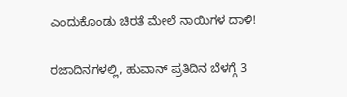ಎಂದುಕೊಂಡು ಚಿರತೆ ಮೇಲೆ ನಾಯಿಗಳ ದಾಳಿ!

ರಜಾದಿನಗಳಲ್ಲಿ, ಹುವಾನ್ ಪ್ರತಿದಿನ ಬೆಳಗ್ಗೆ 3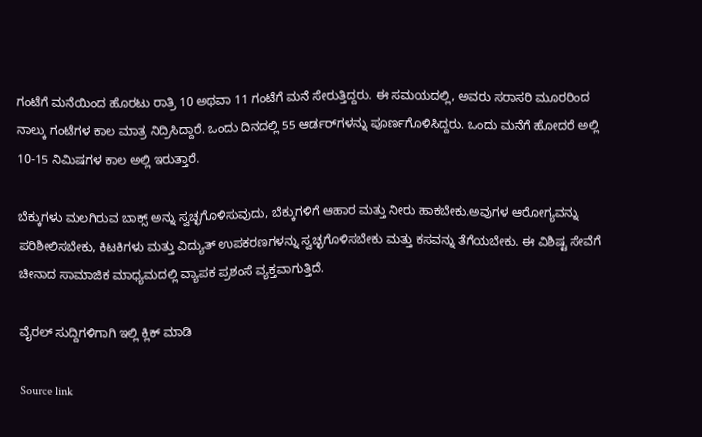ಗಂಟೆಗೆ ಮನೆಯಿಂದ ಹೊರಟು ರಾತ್ರಿ 10 ಅಥವಾ 11 ಗಂಟೆಗೆ ಮನೆ ಸೇರುತ್ತಿದ್ದರು. ಈ ಸಮಯದಲ್ಲಿ, ಅವರು ಸರಾಸರಿ ಮೂರರಿಂದ ನಾಲ್ಕು ಗಂಟೆಗಳ ಕಾಲ ಮಾತ್ರ ನಿದ್ರಿಸಿದ್ದಾರೆ. ಒಂದು ದಿನದಲ್ಲಿ 55 ಆರ್ಡರ್‌ಗಳನ್ನು ಪೂರ್ಣಗೊಳಿಸಿದ್ದರು. ಒಂದು ಮನೆಗೆ ಹೋದರೆ ಅಲ್ಲಿ 10-15 ನಿಮಿಷಗಳ ಕಾಲ ಅಲ್ಲಿ ಇರುತ್ತಾರೆ.

ಬೆಕ್ಕುಗಳು ಮಲಗಿರುವ ಬಾಕ್ಸ್ ಅನ್ನು ಸ್ವಚ್ಛಗೊಳಿಸುವುದು, ಬೆಕ್ಕುಗಳಿಗೆ ಆಹಾರ ಮತ್ತು ನೀರು ಹಾಕಬೇಕು.ಅವುಗಳ ಆರೋಗ್ಯವನ್ನು ಪರಿಶೀಲಿಸಬೇಕು, ಕಿಟಕಿಗಳು ಮತ್ತು ವಿದ್ಯುತ್ ಉಪಕರಣಗಳನ್ನು ಸ್ವಚ್ಛಗೊಳಿಸಬೇಕು ಮತ್ತು ಕಸವನ್ನು ತೆಗೆಯಬೇಕು. ಈ ವಿಶಿಷ್ಟ ಸೇವೆಗೆ ಚೀನಾದ ಸಾಮಾಜಿಕ ಮಾಧ್ಯಮದಲ್ಲಿ ವ್ಯಾಪಕ ಪ್ರಶಂಸೆ ವ್ಯಕ್ತವಾಗುತ್ತಿದೆ.

ವೈರಲ್ ಸುದ್ದಿಗಳಿಗಾಗಿ ಇಲ್ಲಿ ಕ್ಲಿಕ್ ಮಾಡಿ

Source link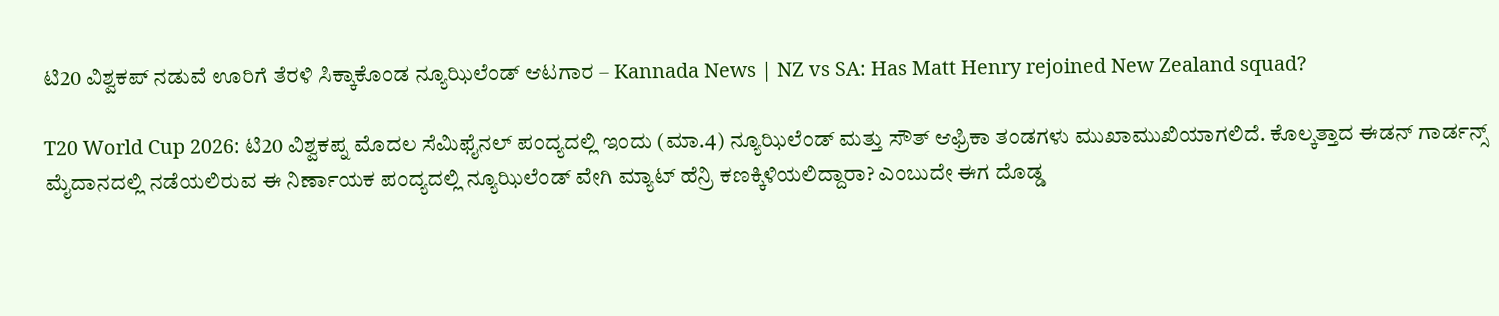ಟಿ20 ವಿಶ್ವಕಪ್ ನಡುವೆ ಊರಿಗೆ ತೆರಳಿ ಸಿಕ್ಕಾಕೊಂಡ ನ್ಯೂಝಿಲೆಂಡ್ ಆಟಗಾರ – Kannada News | NZ vs SA: Has Matt Henry rejoined New Zealand squad?

T20 World Cup 2026: ಟಿ20 ವಿಶ್ವಕಪ್ನ ಮೊದಲ ಸೆಮಿಫೈನಲ್ ಪಂದ್ಯದಲ್ಲಿ ಇಂದು (ಮಾ.4) ನ್ಯೂಝಿಲೆಂಡ್ ಮತ್ತು ಸೌತ್ ಆಫ್ರಿಕಾ ತಂಡಗಳು ಮುಖಾಮುಖಿಯಾಗಲಿದೆ. ಕೊಲ್ಕತ್ತಾದ ಈಡನ್ ಗಾರ್ಡನ್ಸ್ ಮೈದಾನದಲ್ಲಿ ನಡೆಯಲಿರುವ ಈ ನಿರ್ಣಾಯಕ ಪಂದ್ಯದಲ್ಲಿ ನ್ಯೂಝಿಲೆಂಡ್ ವೇಗಿ ಮ್ಯಾಟ್ ಹೆನ್ರಿ ಕಣಕ್ಕಿಳಿಯಲಿದ್ದಾರಾ? ಎಂಬುದೇ ಈಗ ದೊಡ್ಡ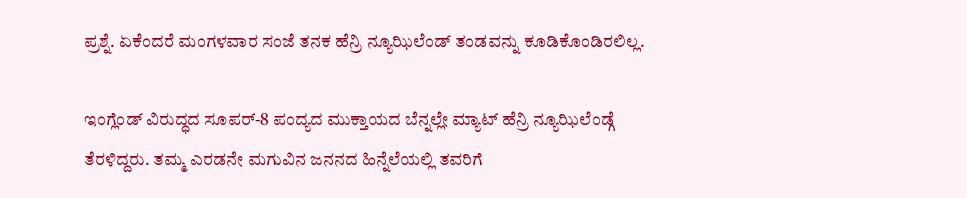ಪ್ರಶ್ನೆ. ಏಕೆಂದರೆ ಮಂಗಳವಾರ ಸಂಜೆ ತನಕ ಹೆನ್ರಿ ನ್ಯೂಝಿಲೆಂಡ್ ತಂಡವನ್ನು ಕೂಡಿಕೊಂಡಿರಲಿಲ್ಲ.

ಇಂಗ್ಲೆಂಡ್ ವಿರುದ್ಧದ ಸೂಪರ್-8 ಪಂದ್ಯದ ಮುಕ್ತಾಯದ ಬೆನ್ನಲ್ಲೇ ಮ್ಯಾಟ್ ಹೆನ್ರಿ ನ್ಯೂಝಿಲೆಂಡ್ಗೆ ತೆರಳಿದ್ದರು. ತಮ್ಮ ಎರಡನೇ ಮಗುವಿನ ಜನನದ ಹಿನ್ನೆಲೆಯಲ್ಲಿ ತವರಿಗೆ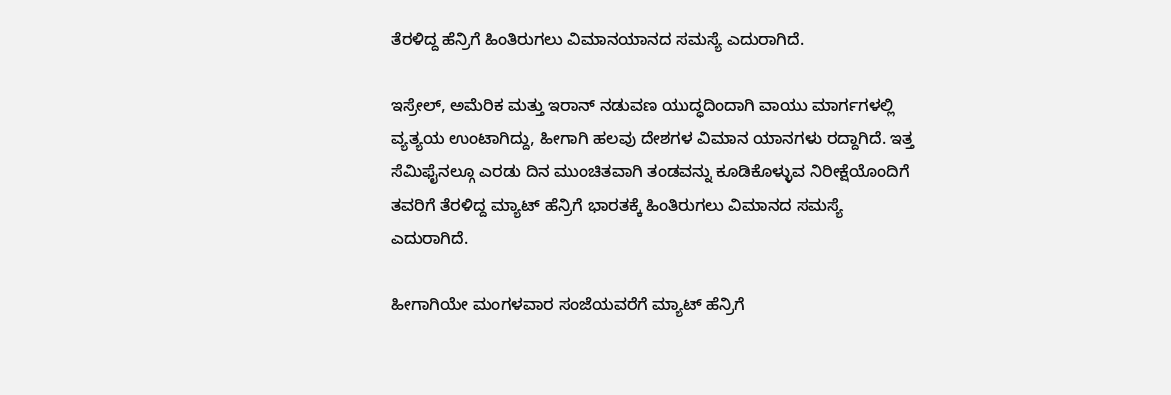ತೆರಳಿದ್ದ ಹೆನ್ರಿಗೆ ಹಿಂತಿರುಗಲು ವಿಮಾನಯಾನದ ಸಮಸ್ಯೆ ಎದುರಾಗಿದೆ.

ಇಸ್ರೇಲ್, ಅಮೆರಿಕ ಮತ್ತು ಇರಾನ್ ನಡುವಣ ಯುದ್ಧದಿಂದಾಗಿ ವಾಯು ಮಾರ್ಗಗಳಲ್ಲಿ ವ್ಯತ್ಯಯ ಉಂಟಾಗಿದ್ದು, ಹೀಗಾಗಿ ಹಲವು ದೇಶಗಳ ವಿಮಾನ ಯಾನಗಳು ರದ್ದಾಗಿದೆ. ಇತ್ತ ಸೆಮಿಫೈನಲ್ಗೂ ಎರಡು ದಿನ ಮುಂಚಿತವಾಗಿ ತಂಡವನ್ನು ಕೂಡಿಕೊಳ್ಳುವ ನಿರೀಕ್ಷೆಯೊಂದಿಗೆ ತವರಿಗೆ ತೆರಳಿದ್ದ ಮ್ಯಾಟ್ ಹೆನ್ರಿಗೆ ಭಾರತಕ್ಕೆ ಹಿಂತಿರುಗಲು ವಿಮಾನದ ಸಮಸ್ಯೆ ಎದುರಾಗಿದೆ.

ಹೀಗಾಗಿಯೇ ಮಂಗಳವಾರ ಸಂಜೆಯವರೆಗೆ ಮ್ಯಾಟ್ ಹೆನ್ರಿಗೆ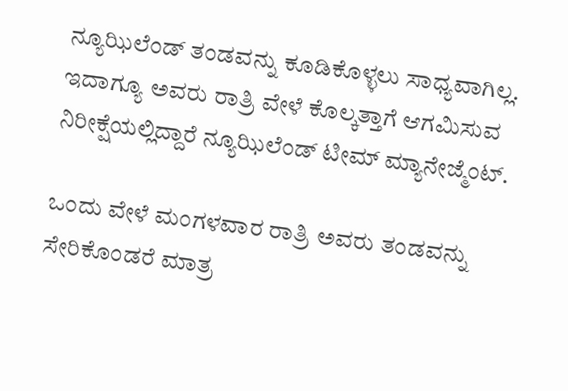ನ್ಯೂಝಿಲೆಂಡ್ ತಂಡವನ್ನು ಕೂಡಿಕೊಳ್ಳಲು ಸಾಧ್ಯವಾಗಿಲ್ಲ. ಇದಾಗ್ಯೂ ಅವರು ರಾತ್ರಿ ವೇಳೆ ಕೊಲ್ಕತ್ತಾಗೆ ಆಗಮಿಸುವ ನಿರೀಕ್ಷೆಯಲ್ಲಿದ್ದಾರೆ ನ್ಯೂಝಿಲೆಂಡ್ ಟೀಮ್ ಮ್ಯಾನೇಜ್ಮೆಂಟ್.

ಒಂದು ವೇಳೆ ಮಂಗಳವಾರ ರಾತ್ರಿ ಅವರು ತಂಡವನ್ನು ಸೇರಿಕೊಂಡರೆ ಮಾತ್ರ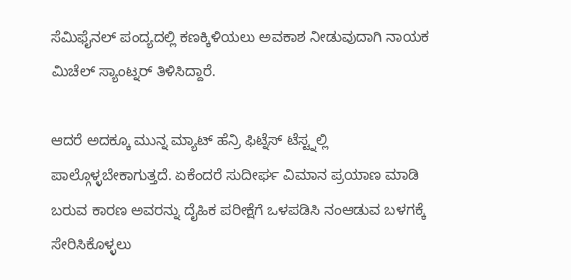ಸೆಮಿಫೈನಲ್ ಪಂದ್ಯದಲ್ಲಿ ಕಣಕ್ಕಿಳಿಯಲು ಅವಕಾಶ ನೀಡುವುದಾಗಿ ನಾಯಕ ಮಿಚೆಲ್ ಸ್ಯಾಂಟ್ನರ್ ತಿಳಿಸಿದ್ದಾರೆ.

ಆದರೆ ಅದಕ್ಕೂ ಮುನ್ನ ಮ್ಯಾಟ್ ಹೆನ್ರಿ ಫಿಟ್ನೆಸ್ ಟೆಸ್ಟ್ನಲ್ಲಿ ಪಾಲ್ಗೊಳ್ಳಬೇಕಾಗುತ್ತದೆ. ಏಕೆಂದರೆ ಸುದೀರ್ಘ ವಿಮಾನ ಪ್ರಯಾಣ ಮಾಡಿ ಬರುವ ಕಾರಣ ಅವರನ್ನು ದೈಹಿಕ ಪರೀಕ್ಷೆಗೆ ಒಳಪಡಿಸಿ ನಂಆಡುವ ಬಳಗಕ್ಕೆ ಸೇರಿಸಿಕೊಳ್ಳಲು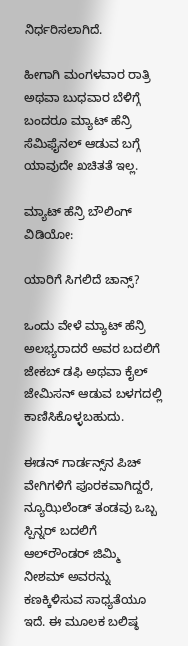ನಿರ್ಧರಿಸಲಾಗಿದೆ.

ಹೀಗಾಗಿ ಮಂಗಳವಾರ ರಾತ್ರಿ ಅಥವಾ ಬುಧವಾರ ಬೆಳಿಗ್ಗೆ ಬಂದರೂ ಮ್ಯಾಟ್ ಹೆನ್ರಿ ಸೆಮಿಫೈನಲ್ ಆಡುವ ಬಗ್ಗೆ ಯಾವುದೇ ಖಚಿತತೆ ಇಲ್ಲ.

ಮ್ಯಾಟ್ ಹೆನ್ರಿ ಬೌಲಿಂಗ್ ವಿಡಿಯೋ:

ಯಾರಿಗೆ ಸಿಗಲಿದೆ ಚಾನ್ಸ್?

ಒಂದು ವೇಳೆ ಮ್ಯಾಟ್ ಹೆನ್ರಿ ಅಲಭ್ಯರಾದರೆ ಅವರ ಬದಲಿಗೆ ಜೇಕಬ್ ಡಫಿ ಅಥವಾ ಕೈಲ್ ಜೇಮಿಸನ್ ಆಡುವ ಬಳಗದಲ್ಲಿ ಕಾಣಿಸಿಕೊಳ್ಳಬಹುದು.

ಈಡನ್ ಗಾರ್ಡನ್ಸ್‌ನ ಪಿಚ್ ವೇಗಿಗಳಿಗೆ ಪೂರಕವಾಗಿದ್ದರೆ, ನ್ಯೂಝಿಲೆಂಡ್ ತಂಡವು ಒಬ್ಬ ಸ್ಪಿನ್ನರ್ ಬದಲಿಗೆ ಆಲ್‌ರೌಂಡರ್ ಜಿಮ್ಮಿ ನೀಶಮ್ ಅವರನ್ನು ಕಣಕ್ಕಿಳಿಸುವ ಸಾಧ್ಯತೆಯೂ ಇದೆ. ಈ ಮೂಲಕ ಬಲಿಷ್ಠ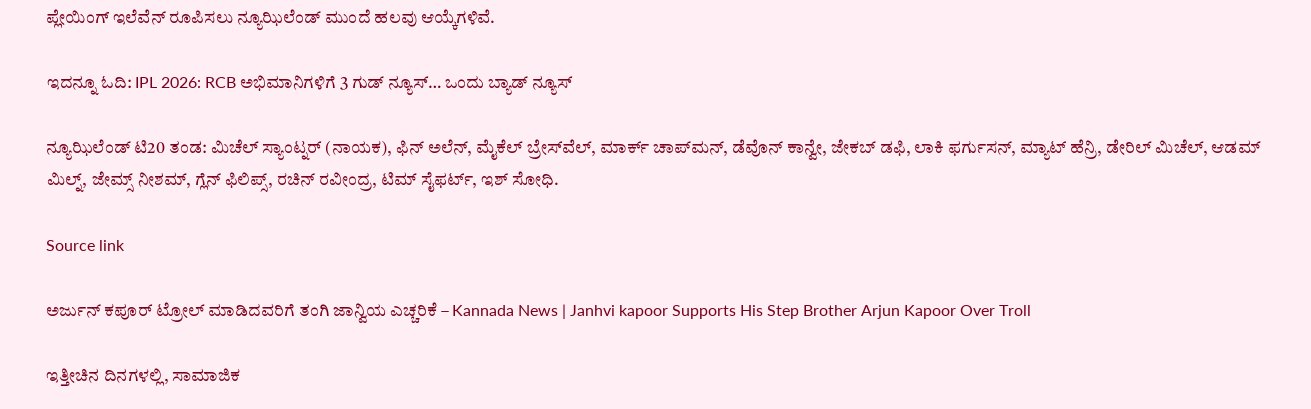ಪ್ಲೇಯಿಂಗ್ ಇಲೆವೆನ್ ರೂಪಿಸಲು ನ್ಯೂಝಿಲೆಂಡ್ ಮುಂದೆ ಹಲವು ಆಯ್ಕೆಗಳಿವೆ.

ಇದನ್ನೂ ಓದಿ: IPL 2026: RCB ಅಭಿಮಾನಿಗಳಿಗೆ 3 ಗುಡ್ ನ್ಯೂಸ್… ಒಂದು ಬ್ಯಾಡ್ ನ್ಯೂಸ್

ನ್ಯೂಝಿಲೆಂಡ್ ಟಿ20 ತಂಡ: ಮಿಚೆಲ್ ಸ್ಯಾಂಟ್ನರ್ (ನಾಯಕ), ಫಿನ್ ಅಲೆನ್, ಮೈಕೆಲ್ ಬ್ರೇಸ್‌ವೆಲ್, ಮಾರ್ಕ್ ಚಾಪ್‌ಮನ್, ಡೆವೊನ್ ಕಾನ್ವೇ, ಜೇಕಬ್ ಡಫಿ, ಲಾಕಿ ಫರ್ಗುಸನ್, ಮ್ಯಾಟ್ ಹೆನ್ರಿ, ಡೇರಿಲ್ ಮಿಚೆಲ್, ಆಡಮ್ ಮಿಲ್ನ್, ಜೇಮ್ಸ್ ನೀಶಮ್, ಗ್ಲೆನ್ ಫಿಲಿಪ್ಸ್, ರಚಿನ್ ರವೀಂದ್ರ, ಟಿಮ್ ಸೈಫರ್ಟ್, ಇಶ್ ಸೋಧಿ.

Source link

ಅರ್ಜುನ್ ಕಪೂರ್ ಟ್ರೋಲ್ ಮಾಡಿದವರಿಗೆ ತಂಗಿ ಜಾನ್ವಿಯ ಎಚ್ಚರಿಕೆ – Kannada News | Janhvi kapoor Supports His Step Brother Arjun Kapoor Over Troll

ಇತ್ತೀಚಿನ ದಿನಗಳಲ್ಲಿ, ಸಾಮಾಜಿಕ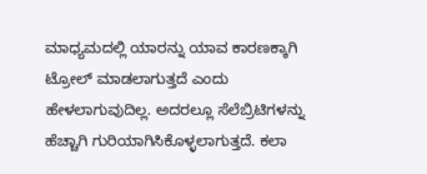ಮಾಧ್ಯಮದಲ್ಲಿ ಯಾರನ್ನು ಯಾವ ಕಾರಣಕ್ಕಾಗಿ ಟ್ರೋಲ್ ಮಾಡಲಾಗುತ್ತದೆ ಎಂದು ಹೇಳಲಾಗುವುದಿಲ್ಲ. ಅದರಲ್ಲೂ ಸೆಲೆಬ್ರಿಟಿಗಳನ್ನು ಹೆಚ್ಚಾಗಿ ಗುರಿಯಾಗಿಸಿಕೊಳ್ಳಲಾಗುತ್ತದೆ. ಕಲಾ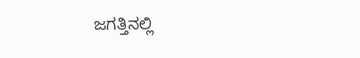ಜಗತ್ತಿನಲ್ಲಿ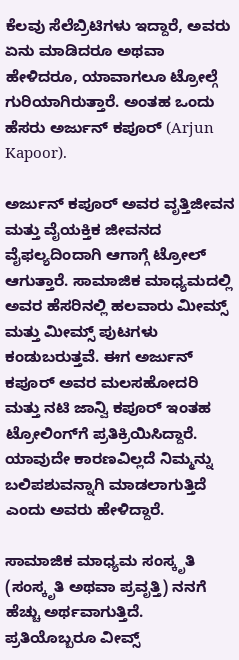ಕೆಲವು ಸೆಲೆಬ್ರಿಟಿಗಳು ಇದ್ದಾರೆ, ಅವರು ಏನು ಮಾಡಿದರೂ ಅಥವಾ ಹೇಳಿದರೂ, ಯಾವಾಗಲೂ ಟ್ರೋಲ್ಗೆ ಗುರಿಯಾಗಿರುತ್ತಾರೆ. ಅಂತಹ ಒಂದು ಹೆಸರು ಅರ್ಜುನ್ ಕಪೂರ್ (Arjun Kapoor).

ಅರ್ಜುನ್ ಕಪೂರ್ ಅವರ ವೃತ್ತಿಜೀವನ ಮತ್ತು ವೈಯಕ್ತಿಕ ಜೀವನದ ವೈಫಲ್ಯದಿಂದಾಗಿ ಆಗಾಗ್ಗೆ ಟ್ರೋಲ್ ಆಗುತ್ತಾರೆ. ಸಾಮಾಜಿಕ ಮಾಧ್ಯಮದಲ್ಲಿ ಅವರ ಹೆಸರಿನಲ್ಲಿ ಹಲವಾರು ಮೀಮ್ಸ್ ಮತ್ತು ಮೀಮ್ಸ್ ಪುಟಗಳು ಕಂಡುಬರುತ್ತವೆ. ಈಗ ಅರ್ಜುನ್ ಕಪೂರ್ ಅವರ ಮಲಸಹೋದರಿ ಮತ್ತು ನಟಿ ಜಾನ್ವಿ ಕಪೂರ್ ಇಂತಹ ಟ್ರೋಲಿಂಗ್‌ಗೆ ಪ್ರತಿಕ್ರಿಯಿಸಿದ್ದಾರೆ. ಯಾವುದೇ ಕಾರಣವಿಲ್ಲದೆ ನಿಮ್ಮನ್ನು ಬಲಿಪಶುವನ್ನಾಗಿ ಮಾಡಲಾಗುತ್ತಿದೆ ಎಂದು ಅವರು ಹೇಳಿದ್ದಾರೆ.

ಸಾಮಾಜಿಕ ಮಾಧ್ಯಮ ಸಂಸ್ಕೃತಿ (ಸಂಸ್ಕೃತಿ ಅಥವಾ ಪ್ರವೃತ್ತಿ) ನನಗೆ ಹೆಚ್ಚು ಅರ್ಥವಾಗುತ್ತಿದೆ. ಪ್ರತಿಯೊಬ್ಬರೂ ವೀವ್ಸ್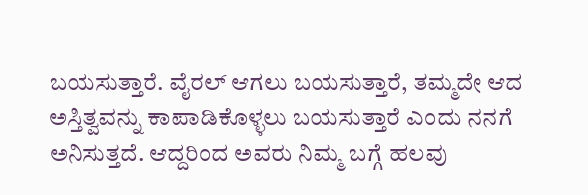ಬಯಸುತ್ತಾರೆ. ವೈರಲ್ ಆಗಲು ಬಯಸುತ್ತಾರೆ, ತಮ್ಮದೇ ಆದ ಅಸ್ತಿತ್ವವನ್ನು ಕಾಪಾಡಿಕೊಳ್ಳಲು ಬಯಸುತ್ತಾರೆ ಎಂದು ನನಗೆ ಅನಿಸುತ್ತದೆ. ಆದ್ದರಿಂದ ಅವರು ನಿಮ್ಮ ಬಗ್ಗೆ ಹಲವು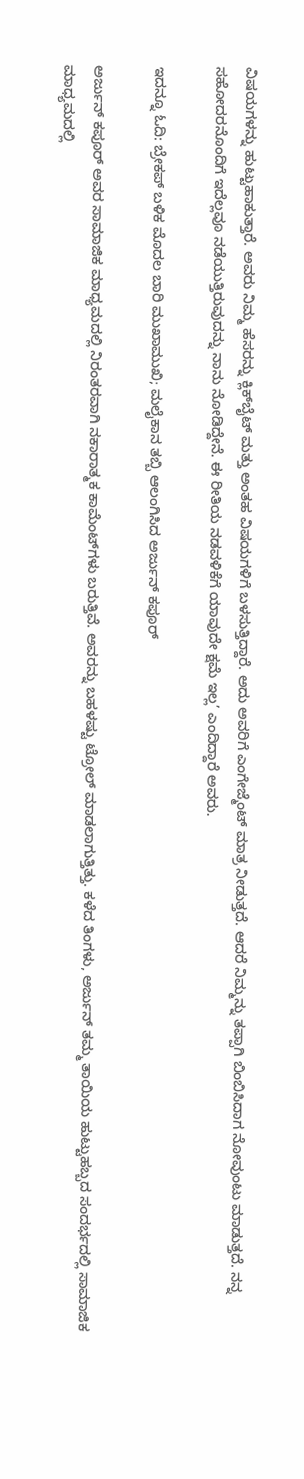ವಿಷಯಗಳನ್ನು ಹುಟ್ಟುಹಾಕುತ್ತಾರೆ. ಅವರು ನಿಮ್ಮ ಹೆಸರನ್ನು ಕ್ಲಿಕ್‌ಬೈಟ್ ಮತ್ತು ಅಂತಹ ವಿಷಯಗಳಿಗೆ ಬಳಸುತ್ತಿದ್ದಾರೆ. ಅದು ಅವರಿಗೆ ಎಂಗೇಜ್ಮೆಂಟ್ ಮಾತ್ರ ನೀಡುತ್ತದೆ. ಆದರೆ ನಿಮ್ಮನ್ನು ತಪ್ಪಾಗಿ ಬಿಂಬಿಸಿದಾಗ ನೋವುಂಟು ಮಾಡುತ್ತದೆ. ನನ್ನ ಸಹೋದರನೊಂದಿಗೆ ಇದೆಲ್ಲವೂ ನಡೆಯುತ್ತಿರುವುದನ್ನು ನಾನು ನೋಡಿದ್ದೇನೆ. ಈ ರೀತಿಯ ನಡವಳಿಕೆಗೆ ಯಾವುದೇ ಕ್ಷಮೆ ಇಲ್ಲ’ ಎಂದಿದ್ದಾರೆ ಅವರು.

ಇದನ್ನೂ ಓದಿ: ಬ್ರೇಕಪ್ ಬಳಿಕ ಮೊದಲ ಬಾರಿ ಮುಖಾಮುಖಿ; ಮಲೈಕಾನ ತಬ್ಬಿ ಆಲಂಗಿಸಿದ ಅರ್ಜುನ್ ಕಪೂರ್

ಅರ್ಜುನ್ ಕಪೂರ್ ಅವರ ಸಾಮಾಜಿಕ ಮಾಧ್ಯಮದಲ್ಲಿ ನಿರಂತರವಾಗಿ ನಕಾರಾತ್ಮಕ ಕಾಮೆಂಟ್‌ಗಳು ಬರುತ್ತಿವೆ. ಅವರನ್ನು ಬಹಳಷ್ಟು ಟ್ರೋಲ್ ಮಾಡಲಾಗುತ್ತಿತ್ತು. ಕಳೆದ ತಿಂಗಳು, ಅರ್ಜುನ್ ತಮ್ಮ ತಾಯಿಯ ಹುಟ್ಟುಹಬ್ಬದ ಸಂದರ್ಭದಲ್ಲಿ ಸಾಮಾಜಿಕ ಮಾಧ್ಯಮದಲ್ಲಿ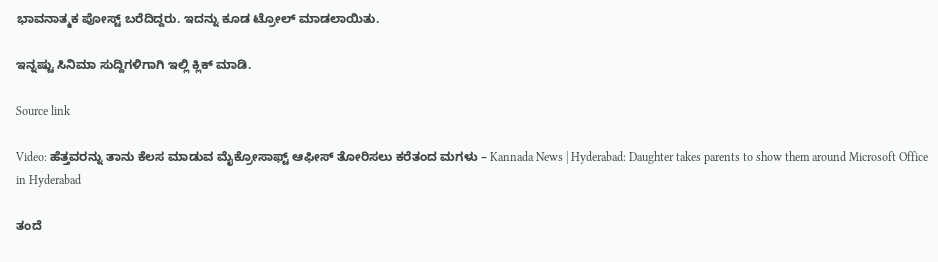ಭಾವನಾತ್ಮಕ ಪೋಸ್ಟ್ ಬರೆದಿದ್ದರು. ಇದನ್ನು ಕೂಡ ಟ್ರೋಲ್ ಮಾಡಲಾಯಿತು.

ಇನ್ನಷ್ಟು ಸಿನಿಮಾ ಸುದ್ದಿಗಳಿಗಾಗಿ ಇಲ್ಲಿ ಕ್ಲಿಕ್ ಮಾಡಿ.

Source link

Video: ಹೆತ್ತವರನ್ನು ತಾನು ಕೆಲಸ ಮಾಡುವ ಮೈಕ್ರೋಸಾಫ್ಟ್‌ ಆಫೀಸ್‌ ತೋರಿಸಲು ಕರೆತಂದ ಮಗಳು – Kannada News | Hyderabad: Daughter takes parents to show them around Microsoft Office in Hyderabad

ತಂದೆ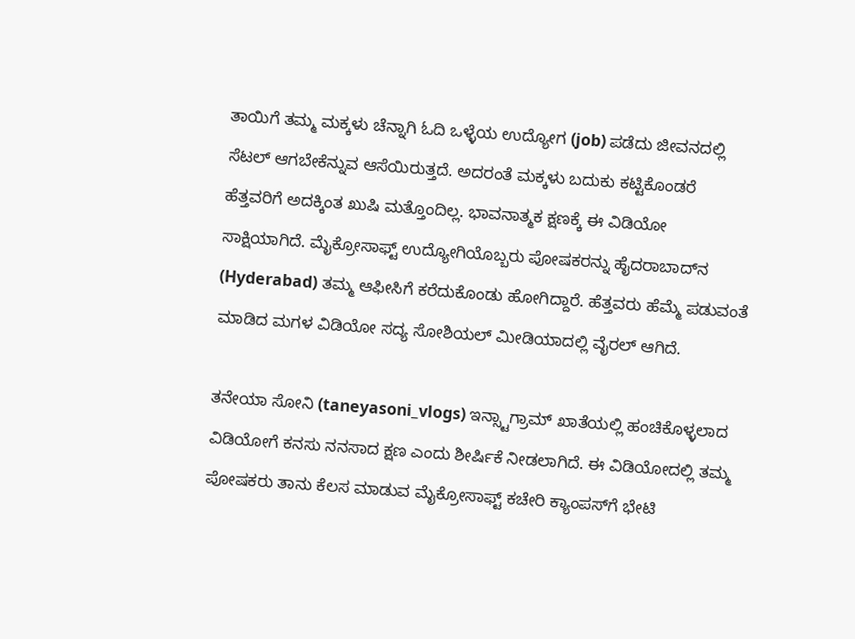ತಾಯಿಗೆ ತಮ್ಮ ಮಕ್ಕಳು ಚೆನ್ನಾಗಿ ಓದಿ ಒಳ್ಳೆಯ ಉದ್ಯೋಗ (job) ಪಡೆದು ಜೀವನದಲ್ಲಿ ಸೆಟಲ್ ಆಗಬೇಕೆನ್ನುವ ಆಸೆಯಿರುತ್ತದೆ. ಅದರಂತೆ ಮಕ್ಕಳು ಬದುಕು ಕಟ್ಟಿಕೊಂಡರೆ ಹೆತ್ತವರಿಗೆ ಅದಕ್ಕಿಂತ ಖುಷಿ ಮತ್ತೊಂದಿಲ್ಲ. ಭಾವನಾತ್ಮಕ ಕ್ಷಣಕ್ಕೆ ಈ ವಿಡಿಯೋ ಸಾಕ್ಷಿಯಾಗಿದೆ. ಮೈಕ್ರೋಸಾಫ್ಟ್ ಉದ್ಯೋಗಿಯೊಬ್ಬರು ಪೋಷಕರನ್ನು ಹೈದರಾಬಾದ್‌ನ (Hyderabad) ತಮ್ಮ ಆಫೀಸಿಗೆ ಕರೆದುಕೊಂಡು ಹೋಗಿದ್ದಾರೆ. ಹೆತ್ತವರು ಹೆಮ್ಮೆ ಪಡುವಂತೆ ಮಾಡಿದ ಮಗಳ ವಿಡಿಯೋ ಸದ್ಯ ಸೋಶಿಯಲ್ ಮೀಡಿಯಾದಲ್ಲಿ ವೈರಲ್ ಆಗಿದೆ.

ತನೇಯಾ ಸೋನಿ (taneyasoni_vlogs) ಇನ್ಸ್ಟಾಗ್ರಾಮ್ ಖಾತೆಯಲ್ಲಿ ಹಂಚಿಕೊಳ್ಳಲಾದ ವಿಡಿಯೋಗೆ ಕನಸು ನನಸಾದ ಕ್ಷಣ ಎಂದು ಶೀರ್ಷಿಕೆ ನೀಡಲಾಗಿದೆ. ಈ ವಿಡಿಯೋದಲ್ಲಿ ತಮ್ಮ ಪೋಷಕರು ತಾನು ಕೆಲಸ ಮಾಡುವ ಮೈಕ್ರೋಸಾಫ್ಟ್ ಕಚೇರಿ ಕ್ಯಾಂಪಸ್‌ಗೆ ಭೇಟಿ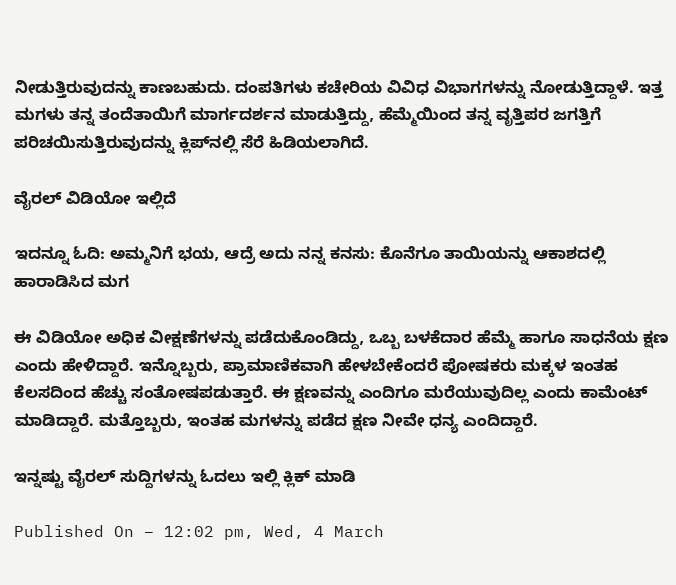ನೀಡುತ್ತಿರುವುದನ್ನು ಕಾಣಬಹುದು. ದಂಪತಿಗಳು ಕಚೇರಿಯ ವಿವಿಧ ವಿಭಾಗಗಳನ್ನು ನೋಡುತ್ತಿದ್ದಾಳೆ. ಇತ್ತ ಮಗಳು ತನ್ನ ತಂದೆತಾಯಿಗೆ ಮಾರ್ಗದರ್ಶನ ಮಾಡುತ್ತಿದ್ದು, ಹೆಮ್ಮೆಯಿಂದ ತನ್ನ ವೃತ್ತಿಪರ ಜಗತ್ತಿಗೆ ಪರಿಚಯಿಸುತ್ತಿರುವುದನ್ನು ಕ್ಲಿಪ್‌ನಲ್ಲಿ ಸೆರೆ ಹಿಡಿಯಲಾಗಿದೆ.

ವೈರಲ್ ವಿಡಿಯೋ ಇಲ್ಲಿದೆ

ಇದನ್ನೂ ಓದಿ: ಅಮ್ಮನಿಗೆ ಭಯ, ಆದ್ರೆ ಅದು ನನ್ನ ಕನಸು: ಕೊನೆಗೂ ತಾಯಿಯನ್ನು ಆಕಾಶದಲ್ಲಿ ಹಾರಾಡಿಸಿದ ಮಗ

ಈ ವಿಡಿಯೋ ಅಧಿಕ ವೀಕ್ಷಣೆಗಳನ್ನು ಪಡೆದುಕೊಂಡಿದ್ದು, ಒಬ್ಬ ಬಳಕೆದಾರ ಹೆಮ್ಮೆ ಹಾಗೂ ಸಾಧನೆಯ ಕ್ಷಣ ಎಂದು ಹೇಳಿದ್ದಾರೆ. ಇನ್ನೊಬ್ಬರು, ಪ್ರಾಮಾಣಿಕವಾಗಿ ಹೇಳಬೇಕೆಂದರೆ ಪೋಷಕರು ಮಕ್ಕಳ ಇಂತಹ ಕೆಲಸದಿಂದ ಹೆಚ್ಚು ಸಂತೋಷಪಡುತ್ತಾರೆ. ಈ ಕ್ಷಣವನ್ನು ಎಂದಿಗೂ ಮರೆಯುವುದಿಲ್ಲ ಎಂದು ಕಾಮೆಂಟ್ ಮಾಡಿದ್ದಾರೆ. ಮತ್ತೊಬ್ಬರು, ಇಂತಹ ಮಗಳನ್ನು ಪಡೆದ ಕ್ಷಣ ನೀವೇ ಧನ್ಯ ಎಂದಿದ್ದಾರೆ.

ಇನ್ನಷ್ಟು ವೈರಲ್ ಸುದ್ದಿಗಳನ್ನು ಓದಲು ಇಲ್ಲಿ ಕ್ಲಿಕ್ ಮಾಡಿ

Published On – 12:02 pm, Wed, 4 March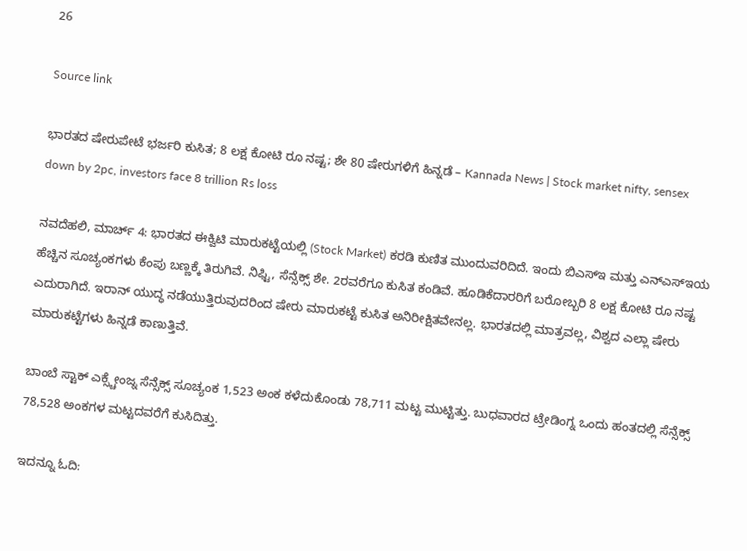26

Source link

ಭಾರತದ ಷೇರುಪೇಟೆ ಭರ್ಜರಿ ಕುಸಿತ; 8 ಲಕ್ಷ ಕೋಟಿ ರೂ ನಷ್ಟ; ಶೇ 80 ಷೇರುಗಳಿಗೆ ಹಿನ್ನಡೆ – Kannada News | Stock market nifty, sensex down by 2pc, investors face 8 trillion Rs loss

ನವದೆಹಲಿ, ಮಾರ್ಚ್ 4: ಭಾರತದ ಈಕ್ವಿಟಿ ಮಾರುಕಟ್ಟೆಯಲ್ಲಿ (Stock Market) ಕರಡಿ ಕುಣಿತ ಮುಂದುವರಿದಿದೆ. ಇಂದು ಬಿಎಸ್ಇ ಮತ್ತು ಎನ್ಎಸ್ಇಯ ಹೆಚ್ಚಿನ ಸೂಚ್ಯಂಕಗಳು ಕೆಂಪು ಬಣ್ಣಕ್ಕೆ ತಿರುಗಿವೆ. ನಿಫ್ಟಿ, ಸೆನ್ಸೆಕ್ಸ್ ಶೇ. 2ರವರೆಗೂ ಕುಸಿತ ಕಂಡಿವೆ. ಹೂಡಿಕೆದಾರರಿಗೆ ಬರೋಬ್ಬರಿ 8 ಲಕ್ಷ ಕೋಟಿ ರೂ ನಷ್ಟ ಎದುರಾಗಿದೆ. ಇರಾನ್ ಯುದ್ಧ ನಡೆಯುತ್ತಿರುವುದರಿಂದ ಷೇರು ಮಾರುಕಟ್ಟೆ ಕುಸಿತ ಅನಿರೀಕ್ಷಿತವೇನಲ್ಲ. ಭಾರತದಲ್ಲಿ ಮಾತ್ರವಲ್ಲ, ವಿಶ್ವದ ಎಲ್ಲಾ ಷೇರು ಮಾರುಕಟ್ಟೆಗಳು ಹಿನ್ನಡೆ ಕಾಣುತ್ತಿವೆ.

ಬಾಂಬೆ ಸ್ಟಾಕ್ ಎಕ್ಸ್ಚೇಂಜ್ನ ಸೆನ್ಸೆಕ್ಸ್ ಸೂಚ್ಯಂಕ 1,523 ಅಂಕ ಕಳೆದುಕೊಂಡು 78,711 ಮಟ್ಟ ಮುಟ್ಟಿತ್ತು. ಬುಧವಾರದ ಟ್ರೇಡಿಂಗ್ನ ಒಂದು ಹಂತದಲ್ಲಿ ಸೆನ್ಸೆಕ್ಸ್ 78,528 ಅಂಕಗಳ ಮಟ್ಟದವರೆಗೆ ಕುಸಿದಿತ್ತು.

ಇದನ್ನೂ ಓದಿ: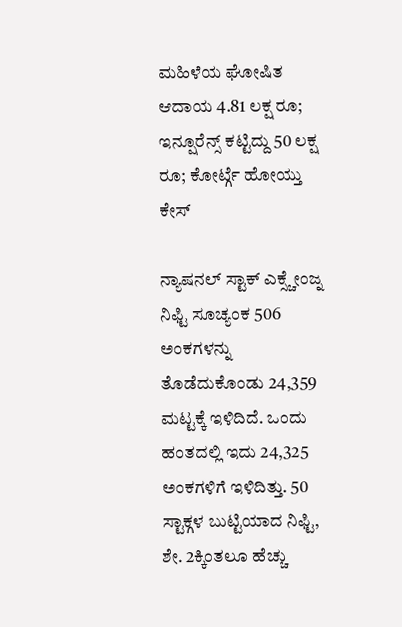ಮಹಿಳೆಯ ಘೋಷಿತ ಆದಾಯ 4.81 ಲಕ್ಷ ರೂ; ಇನ್ಷೂರೆನ್ಸ್ ಕಟ್ಟಿದ್ದು 50 ಲಕ್ಷ ರೂ; ಕೋರ್ಟ್ಗೆ ಹೋಯ್ತು ಕೇಸ್

ನ್ಯಾಷನಲ್ ಸ್ಟಾಕ್ ಎಕ್ಸ್ಚೇಂಜ್ನ ನಿಫ್ಟಿ ಸೂಚ್ಯಂಕ 506 ಅಂಕಗಳನ್ನು ತೊಡೆದುಕೊಂಡು 24,359 ಮಟ್ಟಕ್ಕೆ ಇಳಿದಿದೆ. ಒಂದು ಹಂತದಲ್ಲಿ ಇದು 24,325 ಅಂಕಗಳಿಗೆ ಇಳಿದಿತ್ತು. 50 ಸ್ಟಾಕ್ಗಳ ಬುಟ್ಟಿಯಾದ ನಿಫ್ಟಿ, ಶೇ. 2ಕ್ಕಿಂತಲೂ ಹೆಚ್ಚು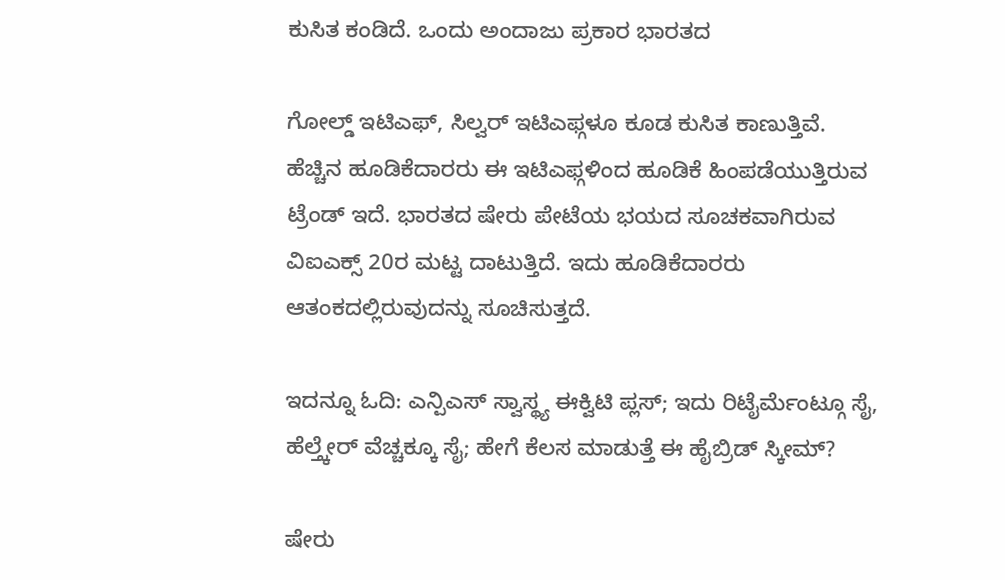ಕುಸಿತ ಕಂಡಿದೆ. ಒಂದು ಅಂದಾಜು ಪ್ರಕಾರ ಭಾರತದ

ಗೋಲ್ಡ್ ಇಟಿಎಫ್, ಸಿಲ್ವರ್ ಇಟಿಎಫ್ಗಳೂ ಕೂಡ ಕುಸಿತ ಕಾಣುತ್ತಿವೆ. ಹೆಚ್ಚಿನ ಹೂಡಿಕೆದಾರರು ಈ ಇಟಿಎಫ್ಗಳಿಂದ ಹೂಡಿಕೆ ಹಿಂಪಡೆಯುತ್ತಿರುವ ಟ್ರೆಂಡ್ ಇದೆ. ಭಾರತದ ಷೇರು ಪೇಟೆಯ ಭಯದ ಸೂಚಕವಾಗಿರುವ ವಿಐಎಕ್ಸ್ 20ರ ಮಟ್ಟ ದಾಟುತ್ತಿದೆ. ಇದು ಹೂಡಿಕೆದಾರರು ಆತಂಕದಲ್ಲಿರುವುದನ್ನು ಸೂಚಿಸುತ್ತದೆ.

ಇದನ್ನೂ ಓದಿ: ಎನ್ಪಿಎಸ್ ಸ್ವಾಸ್ಥ್ಯ ಈಕ್ವಿಟಿ ಪ್ಲಸ್; ಇದು ರಿಟೈರ್ಮೆಂಟ್ಗೂ ಸೈ, ಹೆಲ್ತ್ಕೇರ್ ವೆಚ್ಚಕ್ಕೂ ಸೈ; ಹೇಗೆ ಕೆಲಸ ಮಾಡುತ್ತೆ ಈ ಹೈಬ್ರಿಡ್ ಸ್ಕೀಮ್?

ಷೇರು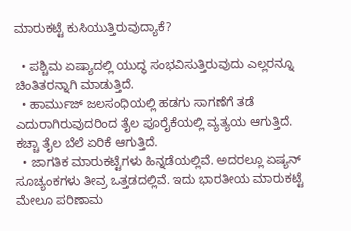ಮಾರುಕಟ್ಟೆ ಕುಸಿಯುತ್ತಿರುವುದ್ಯಾಕೆ?

  • ಪಶ್ಚಿಮ ಏಷ್ಯಾದಲ್ಲಿ ಯುದ್ಧ ಸಂಭವಿಸುತ್ತಿರುವುದು ಎಲ್ಲರನ್ನೂ ಚಿಂತಿತರನ್ನಾಗಿ ಮಾಡುತ್ತಿದೆ.
  • ಹಾರ್ಮುಜ್ ಜಲಸಂಧಿಯಲ್ಲಿ ಹಡಗು ಸಾಗಣೆಗೆ ತಡೆ ಎದುರಾಗಿರುವುದರಿಂದ ತೈಲ ಪೂರೈಕೆಯಲ್ಲಿ ವ್ಯತ್ಯಯ ಆಗುತ್ತಿದೆ. ಕಚ್ಚಾ ತೈಲ ಬೆಲೆ ಏರಿಕೆ ಆಗುತ್ತಿದೆ.
  • ಜಾಗತಿಕ ಮಾರುಕಟ್ಟೆಗಳು ಹಿನ್ನಡೆಯಲ್ಲಿವೆ. ಅದರಲ್ಲೂ ಏಷ್ಯನ್ ಸೂಚ್ಯಂಕಗಳು ತೀವ್ರ ಒತ್ತಡದಲ್ಲಿವೆ. ಇದು ಭಾರತೀಯ ಮಾರುಕಟ್ಟೆ ಮೇಲೂ ಪರಿಣಾಮ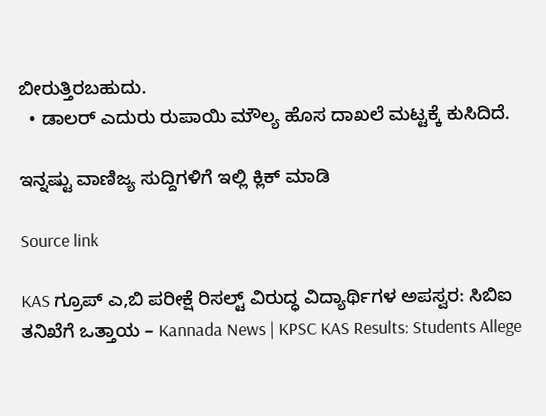ಬೀರುತ್ತಿರಬಹುದು.
  • ಡಾಲರ್ ಎದುರು ರುಪಾಯಿ ಮೌಲ್ಯ ಹೊಸ ದಾಖಲೆ ಮಟ್ಟಕ್ಕೆ ಕುಸಿದಿದೆ.

ಇನ್ನಷ್ಟು ವಾಣಿಜ್ಯ ಸುದ್ದಿಗಳಿಗೆ ಇಲ್ಲಿ ಕ್ಲಿಕ್ ಮಾಡಿ

Source link

KAS ಗ್ರೂಪ್ ಎ,ಬಿ ಪರೀಕ್ಷೆ ರಿಸಲ್ಟ್ ವಿರುದ್ಧ ವಿದ್ಯಾರ್ಥಿಗಳ ಅಪಸ್ವರ: ಸಿಬಿಐ ತನಿಖೆಗೆ ಒತ್ತಾಯ – Kannada News | KPSC KAS Results: Students Allege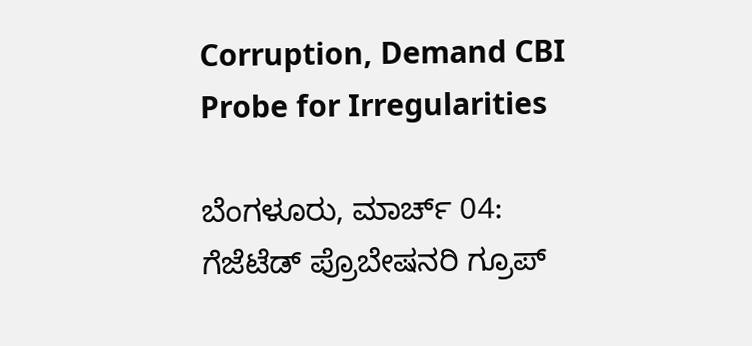Corruption, Demand CBI Probe for Irregularities

ಬೆಂಗಳೂರು, ಮಾರ್ಚ್ 04: ಗೆಜೆಟೆಡ್ ಪ್ರೊಬೇಷನರಿ ಗ್ರೂಪ್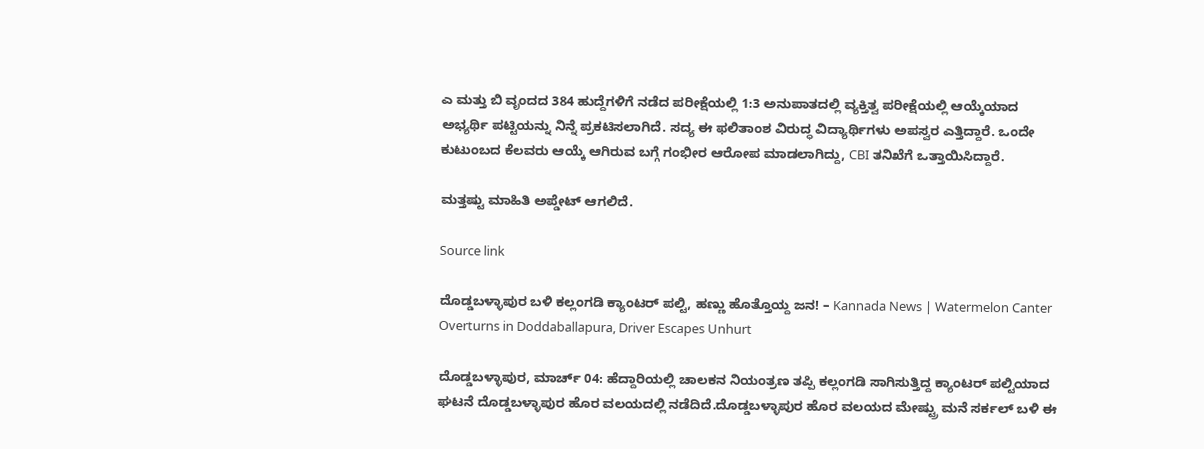ಎ ಮತ್ತು ಬಿ ವೃಂದದ 384 ಹುದ್ದೆಗಳಿಗೆ ನಡೆದ ಪರೀಕ್ಷೆಯಲ್ಲಿ 1:3 ಅನುಪಾತದಲ್ಲಿ ವ್ಯಕ್ತಿತ್ವ ಪರೀಕ್ಷೆಯಲ್ಲಿ ಆಯ್ಕೆಯಾದ ಅಭ್ಯರ್ಥಿ ಪಟ್ಟಿಯನ್ನು ನಿನ್ನೆ ಪ್ರಕಟಿಸಲಾಗಿದೆ. ಸದ್ಯ ಈ ಫಲಿತಾಂಶ ವಿರುದ್ಧ ವಿದ್ಯಾರ್ಥಿಗಳು ಅಪಸ್ವರ ಎತ್ತಿದ್ದಾರೆ. ಒಂದೇ ಕುಟುಂಬದ ಕೆಲವರು ಆಯ್ಕೆ ಆಗಿರುವ ಬಗ್ಗೆ ಗಂಭೀರ ಆರೋಪ ಮಾಡಲಾಗಿದ್ದು, CBI ತನಿಖೆಗೆ ಒತ್ತಾಯಿಸಿದ್ದಾರೆ.

ಮತ್ತಷ್ಟು ಮಾಹಿತಿ ಅಪ್ಡೇಟ್ ಆಗಲಿದೆ.

Source link

ದೊಡ್ಡಬಳ್ಳಾಪುರ ಬಳಿ ಕಲ್ಲಂಗಡಿ ಕ್ಯಾಂಟರ್ ಪಲ್ಟಿ, ಹಣ್ಣು ಹೊತ್ತೊಯ್ದ ಜನ! – Kannada News | Watermelon Canter Overturns in Doddaballapura, Driver Escapes Unhurt

ದೊಡ್ಡಬಳ್ಳಾಪುರ, ಮಾರ್ಚ್ 04: ಹೆದ್ದಾರಿಯಲ್ಲಿ ಚಾಲಕನ ನಿಯಂತ್ರಣ ತಪ್ಪಿ ಕಲ್ಲಂಗಡಿ ಸಾಗಿಸುತ್ತಿದ್ದ ಕ್ಯಾಂಟರ್ ಪಲ್ಟಿಯಾದ ಘಟನೆ ದೊಡ್ಡಬಳ್ಳಾಪುರ ಹೊರ ವಲಯದಲ್ಲಿ ನಡೆದಿದೆ.ದೊಡ್ಡಬಳ್ಳಾಪುರ ಹೊರ ವಲಯದ ಮೇಷ್ಟ್ರು ಮನೆ ಸರ್ಕಲ್‌ ಬಳಿ ಈ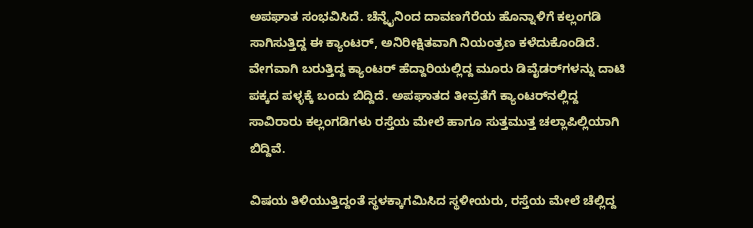ಅಪಘಾತ ಸಂಭವಿಸಿದೆ. ಚೆನ್ನೈನಿಂದ ದಾವಣಗೆರೆಯ ಹೊನ್ನಾಳಿಗೆ ಕಲ್ಲಂಗಡಿ ಸಾಗಿಸುತ್ತಿದ್ದ ಈ ಕ್ಯಾಂಟರ್, ಅನಿರೀಕ್ಷಿತವಾಗಿ ನಿಯಂತ್ರಣ ಕಳೆದುಕೊಂಡಿದೆ. ವೇಗವಾಗಿ ಬರುತ್ತಿದ್ದ ಕ್ಯಾಂಟರ್ ಹೆದ್ದಾರಿಯಲ್ಲಿದ್ದ ಮೂರು ಡಿವೈಡರ್‌ಗಳನ್ನು ದಾಟಿ ಪಕ್ಕದ ಪಳ್ಳಕ್ಕೆ ಬಂದು ಬಿದ್ದಿದೆ. ಅಪಘಾತದ ತೀವ್ರತೆಗೆ ಕ್ಯಾಂಟರ್‌ನಲ್ಲಿದ್ದ ಸಾವಿರಾರು ಕಲ್ಲಂಗಡಿಗಳು ರಸ್ತೆಯ ಮೇಲೆ ಹಾಗೂ ಸುತ್ತಮುತ್ತ ಚಲ್ಲಾಪಿಲ್ಲಿಯಾಗಿ ಬಿದ್ದಿವೆ.

ವಿಷಯ ತಿಳಿಯುತ್ತಿದ್ದಂತೆ ಸ್ಥಳಕ್ಕಾಗಮಿಸಿದ ಸ್ಥಳೀಯರು, ರಸ್ತೆಯ ಮೇಲೆ ಚೆಲ್ಲಿದ್ದ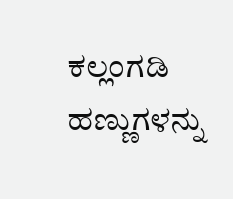ಕಲ್ಲಂಗಡಿ ಹಣ್ಣುಗಳನ್ನು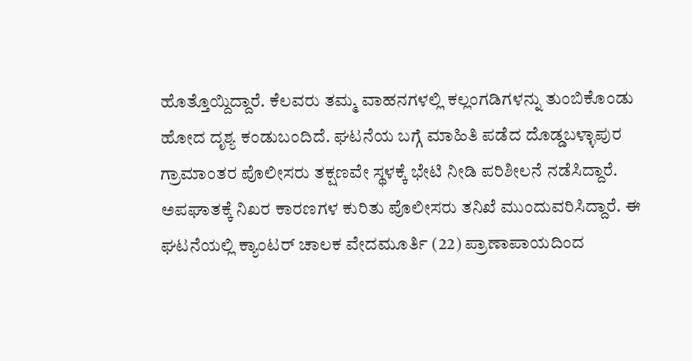ಹೊತ್ತೊಯ್ದಿದ್ದಾರೆ. ಕೆಲವರು ತಮ್ಮ ವಾಹನಗಳಲ್ಲಿ ಕಲ್ಲಂಗಡಿಗಳನ್ನು ತುಂಬಿಕೊಂಡು ಹೋದ ದೃಶ್ಯ ಕಂಡುಬಂದಿದೆ. ಘಟನೆಯ ಬಗ್ಗೆ ಮಾಹಿತಿ ಪಡೆದ ದೊಡ್ಡಬಳ್ಳಾಪುರ ಗ್ರಾಮಾಂತರ ಪೊಲೀಸರು ತಕ್ಷಣವೇ ಸ್ಥಳಕ್ಕೆ ಭೇಟಿ ನೀಡಿ ಪರಿಶೀಲನೆ ನಡೆಸಿದ್ದಾರೆ. ಅಪಘಾತಕ್ಕೆ ನಿಖರ ಕಾರಣಗಳ ಕುರಿತು ಪೊಲೀಸರು ತನಿಖೆ ಮುಂದುವರಿಸಿದ್ದಾರೆ. ಈ ಘಟನೆಯಲ್ಲಿ ಕ್ಯಾಂಟರ್ ಚಾಲಕ ವೇದಮೂರ್ತಿ (22) ಪ್ರಾಣಾಪಾಯದಿಂದ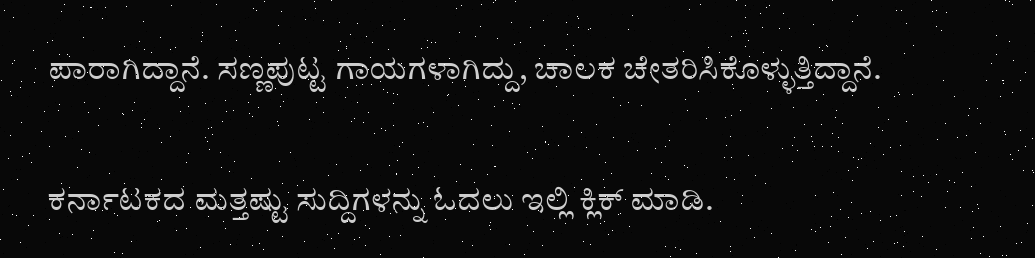ಪಾರಾಗಿದ್ದಾನೆ. ಸಣ್ಣಪುಟ್ಟ ಗಾಯಗಳಾಗಿದ್ದು, ಚಾಲಕ ಚೇತರಿಸಿಕೊಳ್ಳುತ್ತಿದ್ದಾನೆ.

ಕರ್ನಾಟಕದ ಮತ್ತಷ್ಟು ಸುದ್ದಿಗಳನ್ನು ಓದಲು ಇಲ್ಲಿ ಕ್ಲಿಕ್ ಮಾಡಿ.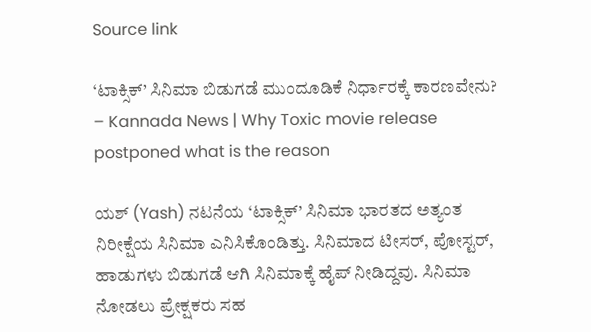Source link

‘ಟಾಕ್ಸಿಕ್’ ಸಿನಿಮಾ ಬಿಡುಗಡೆ ಮುಂದೂಡಿಕೆ ನಿರ್ಧಾರಕ್ಕೆ ಕಾರಣವೇನು? – Kannada News | Why Toxic movie release postponed what is the reason

ಯಶ್ (Yash) ನಟನೆಯ ‘ಟಾಕ್ಸಿಕ್’ ಸಿನಿಮಾ ಭಾರತದ ಅತ್ಯಂತ ನಿರೀಕ್ಷೆಯ ಸಿನಿಮಾ ಎನಿಸಿಕೊಂಡಿತ್ತು. ಸಿನಿಮಾದ ಟೀಸರ್, ಪೋಸ್ಟರ್, ಹಾಡುಗಳು ಬಿಡುಗಡೆ ಆಗಿ ಸಿನಿಮಾಕ್ಕೆ ಹೈಪ್ ನೀಡಿದ್ದವು. ಸಿನಿಮಾ ನೋಡಲು ಪ್ರೇಕ್ಷಕರು ಸಹ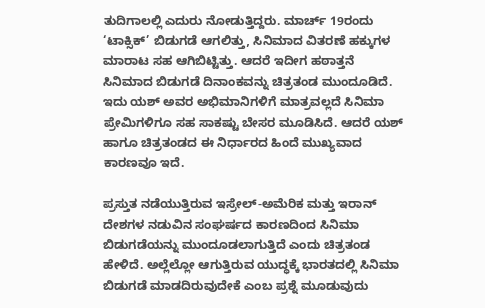ತುದಿಗಾಲಲ್ಲಿ ಎದುರು ನೋಡುತ್ತಿದ್ದರು. ಮಾರ್ಚ್ 19ರಂದು ‘ಟಾಕ್ಸಿಕ್’ ಬಿಡುಗಡೆ ಆಗಲಿತ್ತು, ಸಿನಿಮಾದ ವಿತರಣೆ ಹಕ್ಕುಗಳ ಮಾರಾಟ ಸಹ ಆಗಿಬಿಟ್ಟಿತ್ತು. ಆದರೆ ಇದೀಗ ಹಠಾತ್ತನೆ ಸಿನಿಮಾದ ಬಿಡುಗಡೆ ದಿನಾಂಕವನ್ನು ಚಿತ್ರತಂಡ ಮುಂದೂಡಿದೆ. ಇದು ಯಶ್ ಅವರ ಅಭಿಮಾನಿಗಳಿಗೆ ಮಾತ್ರವಲ್ಲದೆ ಸಿನಿಮಾ ಪ್ರೇಮಿಗಳಿಗೂ ಸಹ ಸಾಕಷ್ಟು ಬೇಸರ ಮೂಡಿಸಿದೆ. ಆದರೆ ಯಶ್ ಹಾಗೂ ಚಿತ್ರತಂಡದ ಈ ನಿರ್ಧಾರದ ಹಿಂದೆ ಮುಖ್ಯವಾದ ಕಾರಣವೂ ಇದೆ.

ಪ್ರಸ್ತುತ ನಡೆಯುತ್ತಿರುವ ಇಸ್ರೇಲ್-ಅಮೆರಿಕ ಮತ್ತು ಇರಾನ್ ದೇಶಗಳ ನಡುವಿನ ಸಂಘರ್ಷದ ಕಾರಣದಿಂದ ಸಿನಿಮಾ ಬಿಡುಗಡೆಯನ್ನು ಮುಂದೂಡಲಾಗುತ್ತಿದೆ ಎಂದು ಚಿತ್ರತಂಡ ಹೇಳಿದೆ. ಅಲ್ಲೆಲ್ಲೋ ಆಗುತ್ತಿರುವ ಯುದ್ಧಕ್ಕೆ ಭಾರತದಲ್ಲಿ ಸಿನಿಮಾ ಬಿಡುಗಡೆ ಮಾಡದಿರುವುದೇಕೆ ಎಂಬ ಪ್ರಶ್ನೆ ಮೂಡುವುದು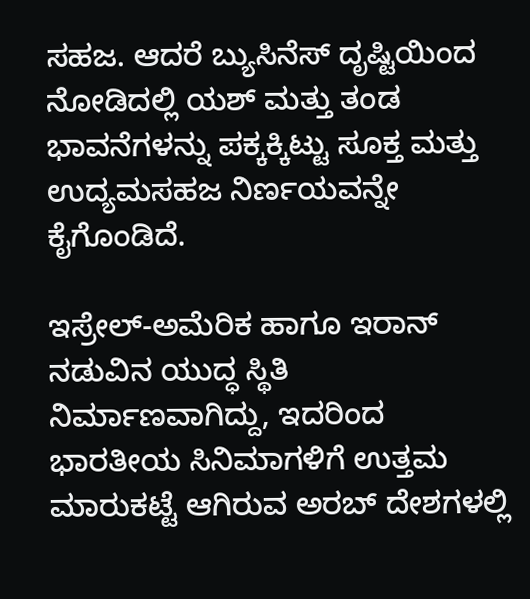ಸಹಜ. ಆದರೆ ಬ್ಯುಸಿನೆಸ್ ದೃಷ್ಟಿಯಿಂದ ನೋಡಿದಲ್ಲಿ ಯಶ್ ಮತ್ತು ತಂಡ ಭಾವನೆಗಳನ್ನು ಪಕ್ಕಕ್ಕಿಟ್ಟು ಸೂಕ್ತ ಮತ್ತು ಉದ್ಯಮಸಹಜ ನಿರ್ಣಯವನ್ನೇ ಕೈಗೊಂಡಿದೆ.

ಇಸ್ರೇಲ್-ಅಮೆರಿಕ ಹಾಗೂ ಇರಾನ್ ನಡುವಿನ ಯುದ್ಧ ಸ್ಥಿತಿ ನಿರ್ಮಾಣವಾಗಿದ್ದು, ಇದರಿಂದ ಭಾರತೀಯ ಸಿನಿಮಾಗಳಿಗೆ ಉತ್ತಮ ಮಾರುಕಟ್ಟೆ ಆಗಿರುವ ಅರಬ್ ದೇಶಗಳಲ್ಲಿ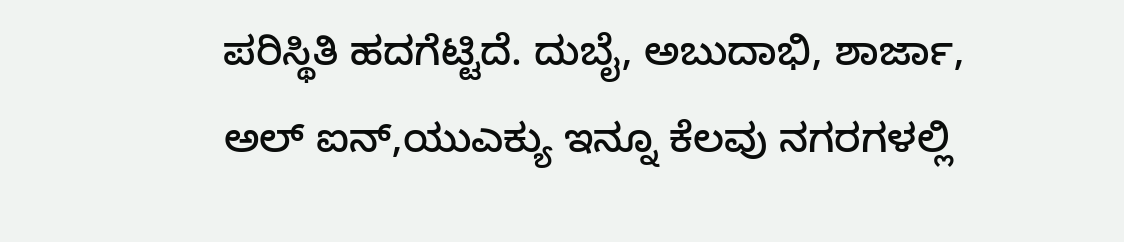ಪರಿಸ್ಥಿತಿ ಹದಗೆಟ್ಟಿದೆ. ದುಬೈ, ಅಬುದಾಭಿ, ಶಾರ್ಜಾ, ಅಲ್ ಐನ್,ಯುಎಕ್ಯು ಇನ್ನೂ ಕೆಲವು ನಗರಗಳಲ್ಲಿ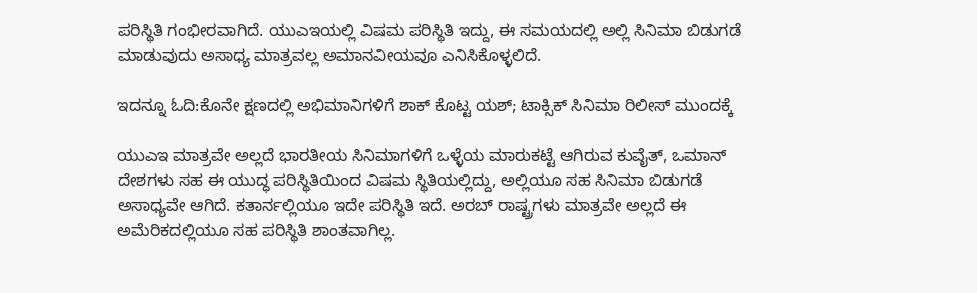ಪರಿಸ್ಥಿತಿ ಗಂಭೀರವಾಗಿದೆ. ಯುಎಇಯಲ್ಲಿ ವಿಷಮ ಪರಿಸ್ಥಿತಿ ಇದ್ದು, ಈ ಸಮಯದಲ್ಲಿ ಅಲ್ಲಿ ಸಿನಿಮಾ ಬಿಡುಗಡೆ ಮಾಡುವುದು ಅಸಾಧ್ಯ ಮಾತ್ರವಲ್ಲ ಅಮಾನವೀಯವೂ ಎನಿಸಿಕೊಳ್ಳಲಿದೆ.

ಇದನ್ನೂ ಓದಿ:ಕೊನೇ ಕ್ಷಣದಲ್ಲಿ ಅಭಿಮಾನಿಗಳಿಗೆ ಶಾಕ್ ಕೊಟ್ಟ ಯಶ್; ಟಾಕ್ಸಿಕ್ ಸಿನಿಮಾ ರಿಲೀಸ್ ಮುಂದಕ್ಕೆ

ಯುಎಇ ಮಾತ್ರವೇ ಅಲ್ಲದೆ ಭಾರತೀಯ ಸಿನಿಮಾಗಳಿಗೆ ಒಳ್ಳೆಯ ಮಾರುಕಟ್ಟೆ ಆಗಿರುವ ಕುವೈತ್, ಒಮಾನ್ ದೇಶಗಳು ಸಹ ಈ ಯುದ್ಧ ಪರಿಸ್ಥಿತಿಯಿಂದ ವಿಷಮ ಸ್ಥಿತಿಯಲ್ಲಿದ್ದು, ಅಲ್ಲಿಯೂ ಸಹ ಸಿನಿಮಾ ಬಿಡುಗಡೆ ಅಸಾಧ್ಯವೇ ಆಗಿದೆ. ಕತಾರ್ನಲ್ಲಿಯೂ ಇದೇ ಪರಿಸ್ಥಿತಿ ಇದೆ. ಅರಬ್ ರಾಷ್ಟ್ರಗಳು ಮಾತ್ರವೇ ಅಲ್ಲದೆ ಈ ಅಮೆರಿಕದಲ್ಲಿಯೂ ಸಹ ಪರಿಸ್ಥಿತಿ ಶಾಂತವಾಗಿಲ್ಲ.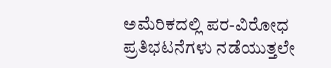ಅಮೆರಿಕದಲ್ಲಿ ಪರ-ವಿರೋಧ ಪ್ರತಿಭಟನೆಗಳು ನಡೆಯುತ್ತಲೇ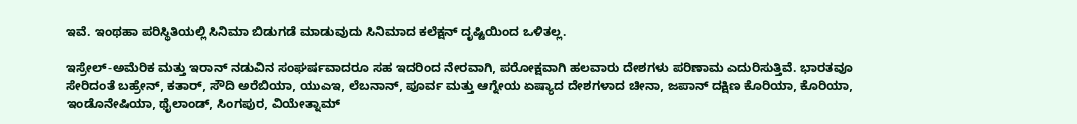ಇವೆ. ಇಂಥಹಾ ಪರಿಸ್ಥಿತಿಯಲ್ಲಿ ಸಿನಿಮಾ ಬಿಡುಗಡೆ ಮಾಡುವುದು ಸಿನಿಮಾದ ಕಲೆಕ್ಷನ್ ದೃಷ್ಟಿಯಿಂದ ಒಳಿತಲ್ಲ.

ಇಸ್ರೇಲ್-ಅಮೆರಿಕ ಮತ್ತು ಇರಾನ್ ನಡುವಿನ ಸಂಘರ್ಷವಾದರೂ ಸಹ ಇದರಿಂದ ನೇರವಾಗಿ, ಪರೋಕ್ಷವಾಗಿ ಹಲವಾರು ದೇಶಗಳು ಪರಿಣಾಮ ಎದುರಿಸುತ್ತಿವೆ. ಭಾರತವೂ ಸೇರಿದಂತೆ ಬಹ್ರೇನ್, ಕತಾರ್, ಸೌದಿ ಅರೆಬಿಯಾ, ಯುಎಇ, ಲೆಬನಾನ್, ಪೂರ್ವ ಮತ್ತು ಆಗ್ನೇಯ ಏಷ್ಯಾದ ದೇಶಗಳಾದ ಚೀನಾ, ಜಪಾನ್ ದಕ್ಷಿಣ ಕೊರಿಯಾ, ಕೊರಿಯಾ, ಇಂಡೊನೇಷಿಯಾ, ಥೈಲಾಂಡ್, ಸಿಂಗಪುರ, ವಿಯೇತ್ನಾಮ್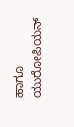ಹಾಗೂ ಯುರೋಪಿಯನ್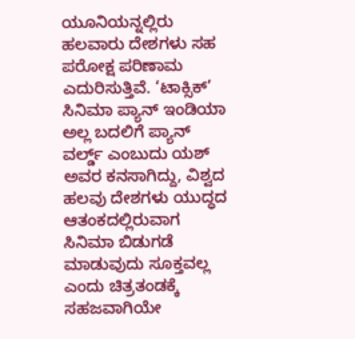ಯೂನಿಯನ್ನಲ್ಲಿರು ಹಲವಾರು ದೇಶಗಳು ಸಹ ಪರೋಕ್ಷ ಪರಿಣಾಮ ಎದುರಿಸುತ್ತಿವೆ. ‘ಟಾಕ್ಸಿಕ್’ ಸಿನಿಮಾ ಪ್ಯಾನ್ ಇಂಡಿಯಾ ಅಲ್ಲ ಬದಲಿಗೆ ಪ್ಯಾನ್ ವರ್ಲ್ಡ್ ಎಂಬುದು ಯಶ್ ಅವರ ಕನಸಾಗಿದ್ದು, ವಿಶ್ವದ ಹಲವು ದೇಶಗಳು ಯುದ್ಧದ ಆತಂಕದಲ್ಲಿರುವಾಗ ಸಿನಿಮಾ ಬಿಡುಗಡೆ ಮಾಡುವುದು ಸೂಕ್ತವಲ್ಲ ಎಂದು ಚಿತ್ರತಂಡಕ್ಕೆ ಸಹಜವಾಗಿಯೇ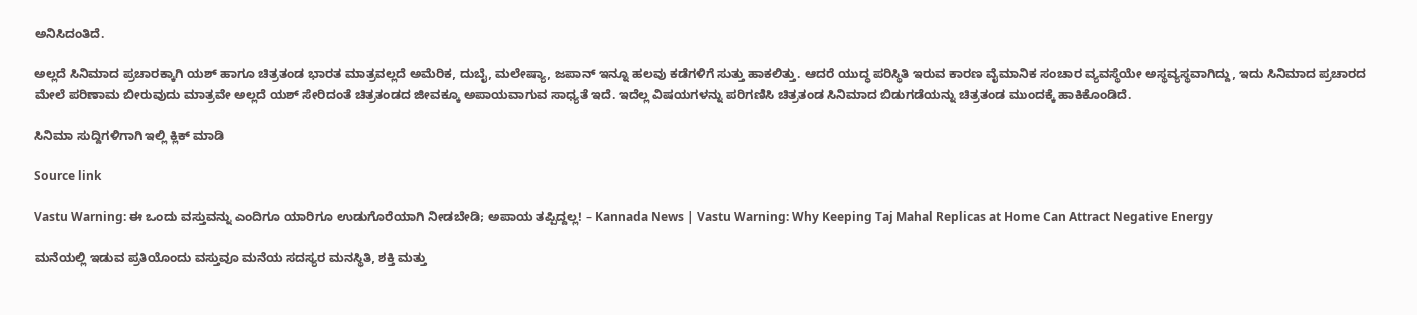ಅನಿಸಿದಂತಿದೆ.

ಅಲ್ಲದೆ ಸಿನಿಮಾದ ಪ್ರಚಾರಕ್ಕಾಗಿ ಯಶ್ ಹಾಗೂ ಚಿತ್ರತಂಡ ಭಾರತ ಮಾತ್ರವಲ್ಲದೆ ಅಮೆರಿಕ, ದುಬೈ, ಮಲೇಷ್ಯಾ, ಜಪಾನ್ ಇನ್ನೂ ಹಲವು ಕಡೆಗಳಿಗೆ ಸುತ್ತು ಹಾಕಲಿತ್ತು. ಆದರೆ ಯುದ್ಧ ಪರಿಸ್ಥಿತಿ ಇರುವ ಕಾರಣ ವೈಮಾನಿಕ ಸಂಚಾರ ವ್ಯವಸ್ಥೆಯೇ ಅಸ್ಥವ್ಯಸ್ಥವಾಗಿದ್ದು, ಇದು ಸಿನಿಮಾದ ಪ್ರಚಾರದ ಮೇಲೆ ಪರಿಣಾಮ ಬೀರುವುದು ಮಾತ್ರವೇ ಅಲ್ಲದೆ ಯಶ್ ಸೇರಿದಂತೆ ಚಿತ್ರತಂಡದ ಜೀವಕ್ಕೂ ಅಪಾಯವಾಗುವ ಸಾಧ್ಯತೆ ಇದೆ. ಇದೆಲ್ಲ ವಿಷಯಗಳನ್ನು ಪರಿಗಣಿಸಿ ಚಿತ್ರತಂಡ ಸಿನಿಮಾದ ಬಿಡುಗಡೆಯನ್ನು ಚಿತ್ರತಂಡ ಮುಂದಕ್ಕೆ ಹಾಕಿಕೊಂಡಿದೆ.

ಸಿನಿಮಾ ಸುದ್ದಿಗಳಿಗಾಗಿ ಇಲ್ಲಿ ಕ್ಲಿಕ್ ಮಾಡಿ

Source link

Vastu Warning: ಈ ಒಂದು ವಸ್ತುವನ್ನು ಎಂದಿಗೂ ಯಾರಿಗೂ ಉಡುಗೊರೆಯಾಗಿ ನೀಡಬೇಡಿ; ಅಪಾಯ ತಪ್ಪಿದ್ದಲ್ಲ! – Kannada News | Vastu Warning: Why Keeping Taj Mahal Replicas at Home Can Attract Negative Energy

ಮನೆಯಲ್ಲಿ ಇಡುವ ಪ್ರತಿಯೊಂದು ವಸ್ತುವೂ ಮನೆಯ ಸದಸ್ಯರ ಮನಸ್ಥಿತಿ, ಶಕ್ತಿ ಮತ್ತು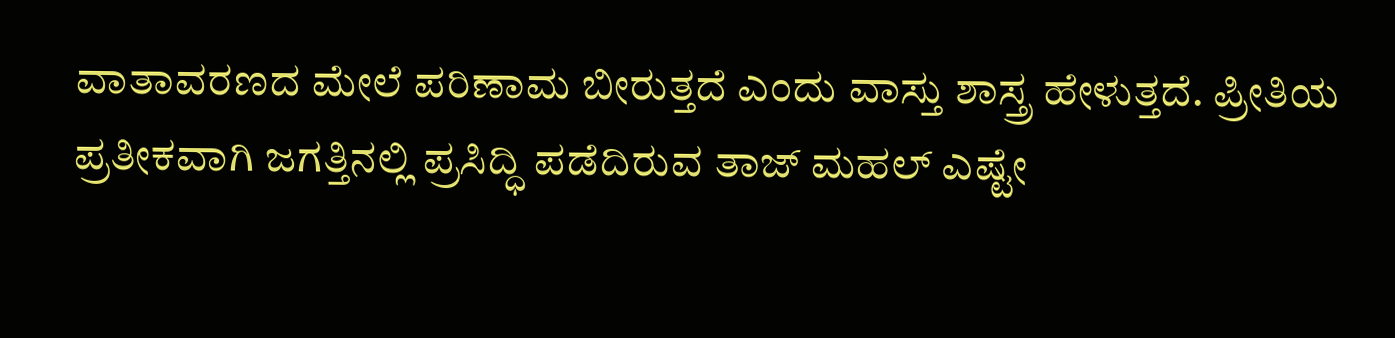ವಾತಾವರಣದ ಮೇಲೆ ಪರಿಣಾಮ ಬೀರುತ್ತದೆ ಎಂದು ವಾಸ್ತು ಶಾಸ್ತ್ರ ಹೇಳುತ್ತದೆ. ಪ್ರೀತಿಯ ಪ್ರತೀಕವಾಗಿ ಜಗತ್ತಿನಲ್ಲಿ ಪ್ರಸಿದ್ಧಿ ಪಡೆದಿರುವ ತಾಜ್ ಮಹಲ್ ಎಷ್ಟೇ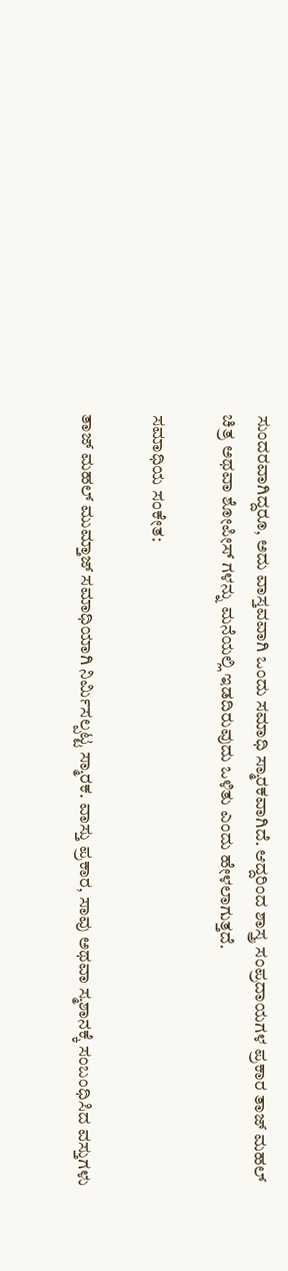ಸುಂದರವಾಗಿದ್ದರೂ, ಅದು ವಾಸ್ತವವಾಗಿ ಒಂದು ಸಮಾಧಿ ಸ್ಮಾರಕವಾಗಿದೆ. ಆದ್ದರಿಂದ ಶಾಸ್ತ್ರ ಸಂಪ್ರದಾಯಗಳ ಪ್ರಕಾರ ತಾಜ್ ಮಹಲ್ ಚಿತ್ರ ಅಥವಾ ಶೋಪೀಸ್‌ ಗಳನ್ನು ಮನೆಯಲ್ಲಿ ಇಡದಿರುವುದು ಒಳಿತು ಎಂದು ಹೇಳಲಾಗುತ್ತದೆ.

ಸಮಾಧಿಯ ಸಂಕೇತ:

ತಾಜ್ ಮಹಲ್ ಮುಮ್ತಾಜ್ ಸಮಾಧಿಯಾಗಿ ನಿರ್ಮಿಸಲ್ಪಟ್ಟ ಸ್ಮಾರಕ. ವಾಸ್ತು ಪ್ರಕಾರ, ಸಾವು ಅಥವಾ ಸ್ಮಶಾನಕ್ಕೆ ಸಂಬಂಧಿಸಿದ ವಸ್ತುಗಳು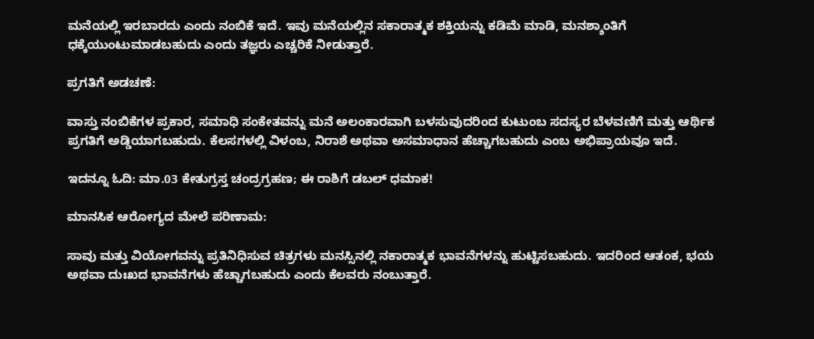ಮನೆಯಲ್ಲಿ ಇರಬಾರದು ಎಂದು ನಂಬಿಕೆ ಇದೆ. ಇವು ಮನೆಯಲ್ಲಿನ ಸಕಾರಾತ್ಮಕ ಶಕ್ತಿಯನ್ನು ಕಡಿಮೆ ಮಾಡಿ, ಮನಶ್ಶಾಂತಿಗೆ ಧಕ್ಕೆಯುಂಟುಮಾಡಬಹುದು ಎಂದು ತಜ್ಞರು ಎಚ್ಚರಿಕೆ ನೀಡುತ್ತಾರೆ.

ಪ್ರಗತಿಗೆ ಅಡಚಣೆ:

ವಾಸ್ತು ನಂಬಿಕೆಗಳ ಪ್ರಕಾರ, ಸಮಾಧಿ ಸಂಕೇತವನ್ನು ಮನೆ ಅಲಂಕಾರವಾಗಿ ಬಳಸುವುದರಿಂದ ಕುಟುಂಬ ಸದಸ್ಯರ ಬೆಳವಣಿಗೆ ಮತ್ತು ಆರ್ಥಿಕ ಪ್ರಗತಿಗೆ ಅಡ್ಡಿಯಾಗಬಹುದು. ಕೆಲಸಗಳಲ್ಲಿ ವಿಳಂಬ, ನಿರಾಶೆ ಅಥವಾ ಅಸಮಾಧಾನ ಹೆಚ್ಚಾಗಬಹುದು ಎಂಬ ಅಭಿಪ್ರಾಯವೂ ಇದೆ.

ಇದನ್ನೂ ಓದಿ: ಮಾ.03 ಕೇತುಗ್ರಸ್ತ ಚಂದ್ರಗ್ರಹಣ; ಈ ರಾಶಿಗೆ ಡಬಲ್ ಧಮಾಕ!

ಮಾನಸಿಕ ಆರೋಗ್ಯದ ಮೇಲೆ ಪರಿಣಾಮ:

ಸಾವು ಮತ್ತು ವಿಯೋಗವನ್ನು ಪ್ರತಿನಿಧಿಸುವ ಚಿತ್ರಗಳು ಮನಸ್ಸಿನಲ್ಲಿ ನಕಾರಾತ್ಮಕ ಭಾವನೆಗಳನ್ನು ಹುಟ್ಟಿಸಬಹುದು. ಇದರಿಂದ ಆತಂಕ, ಭಯ ಅಥವಾ ದುಃಖದ ಭಾವನೆಗಳು ಹೆಚ್ಚಾಗಬಹುದು ಎಂದು ಕೆಲವರು ನಂಬುತ್ತಾರೆ.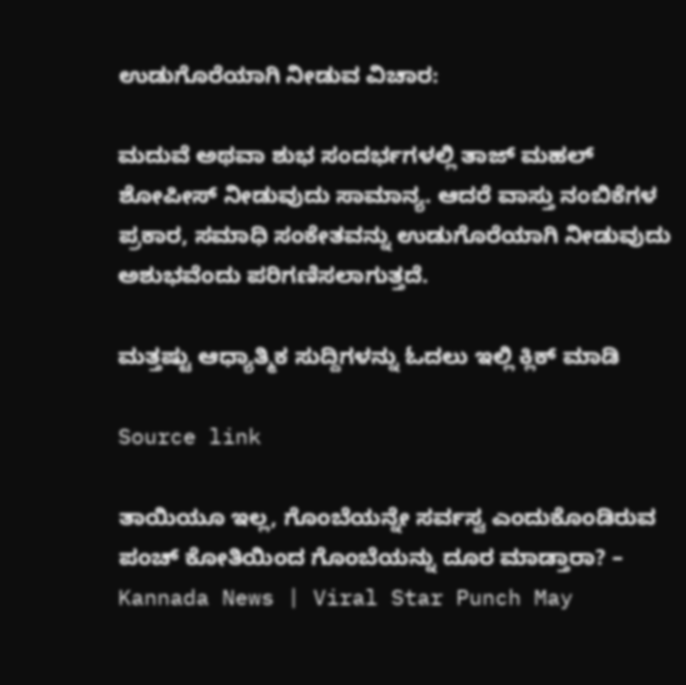ಉಡುಗೊರೆಯಾಗಿ ನೀಡುವ ವಿಚಾರ:

ಮದುವೆ ಅಥವಾ ಶುಭ ಸಂದರ್ಭಗಳಲ್ಲಿ ತಾಜ್ ಮಹಲ್ ಶೋಪೀಸ್ ನೀಡುವುದು ಸಾಮಾನ್ಯ. ಆದರೆ ವಾಸ್ತು ನಂಬಿಕೆಗಳ ಪ್ರಕಾರ, ಸಮಾಧಿ ಸಂಕೇತವನ್ನು ಉಡುಗೊರೆಯಾಗಿ ನೀಡುವುದು ಅಶುಭವೆಂದು ಪರಿಗಣಿಸಲಾಗುತ್ತದೆ.

ಮತ್ತಷ್ಟು ಆಧ್ಯಾತ್ಮಿಕ ಸುದ್ದಿಗಳನ್ನು ಓದಲು ಇಲ್ಲಿ ಕ್ಲಿಕ್ ಮಾಡಿ

Source link

ತಾಯಿಯೂ ಇಲ್ಲ, ಗೊಂಬೆಯನ್ನೇ ಸರ್ವಸ್ವ ಎಂದುಕೊಂಡಿರುವ ಪಂಚ್ ಕೋತಿಯಿಂದ ಗೊಂಬೆಯನ್ನು ದೂರ ಮಾಡ್ತಾರಾ? – Kannada News | Viral Star Punch May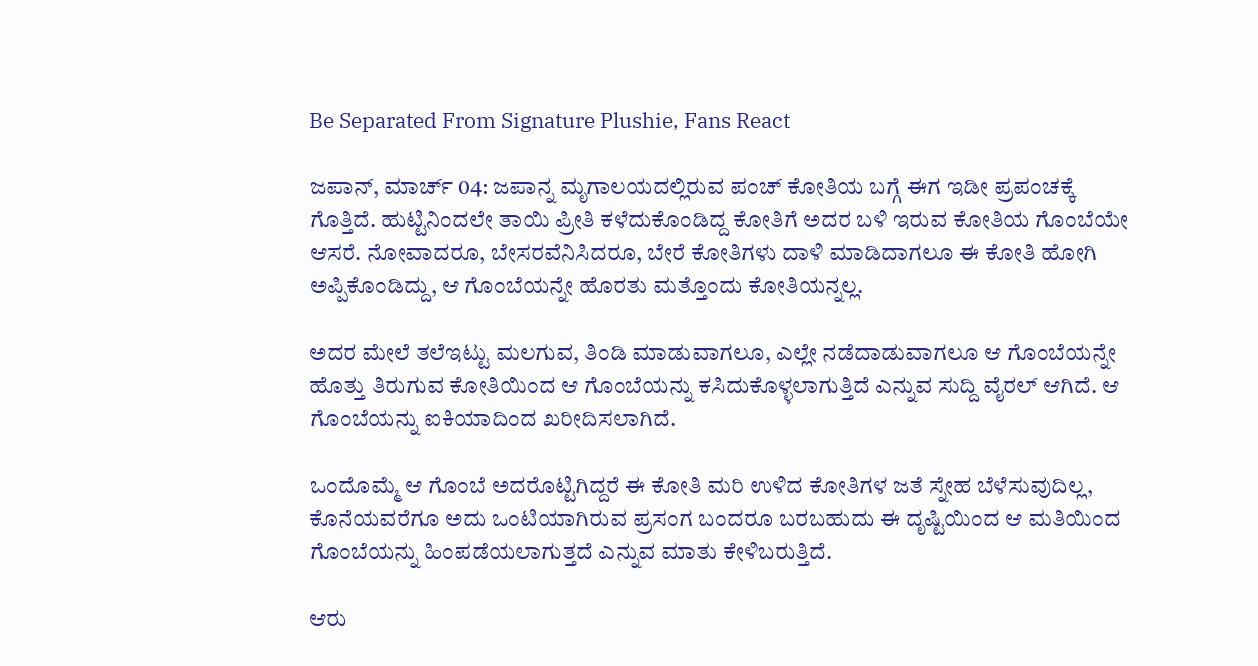Be Separated From Signature Plushie, Fans React

ಜಪಾನ್, ಮಾರ್ಚ್ 04: ಜಪಾನ್ನ ಮೃಗಾಲಯದಲ್ಲಿರುವ ಪಂಚ್ ಕೋತಿಯ ಬಗ್ಗೆ ಈಗ ಇಡೀ ಪ್ರಪಂಚಕ್ಕೆ ಗೊತ್ತಿದೆ. ಹುಟ್ಟಿನಿಂದಲೇ ತಾಯಿ ಪ್ರೀತಿ ಕಳೆದುಕೊಂಡಿದ್ದ ಕೋತಿಗೆ ಅದರ ಬಳಿ ಇರುವ ಕೋತಿಯ ಗೊಂಬೆಯೇ ಆಸರೆ. ನೋವಾದರೂ, ಬೇಸರವೆನಿಸಿದರೂ, ಬೇರೆ ಕೋತಿಗಳು ದಾಳಿ ಮಾಡಿದಾಗಲೂ ಈ ಕೋತಿ ಹೋಗಿ ಅಪ್ಪಿಕೊಂಡಿದ್ದು, ಆ ಗೊಂಬೆಯನ್ನೇ ಹೊರತು ಮತ್ತೊಂದು ಕೋತಿಯನ್ನಲ್ಲ.

ಅದರ ಮೇಲೆ ತಲೆಇಟ್ಟು ಮಲಗುವ, ತಿಂಡಿ ಮಾಡುವಾಗಲೂ, ಎಲ್ಲೇ ನಡೆದಾಡುವಾಗಲೂ ಆ ಗೊಂಬೆಯನ್ನೇ ಹೊತ್ತು ತಿರುಗುವ ಕೋತಿಯಿಂದ ಆ ಗೊಂಬೆಯನ್ನು ಕಸಿದುಕೊಳ್ಳಲಾಗುತ್ತಿದೆ ಎನ್ನುವ ಸುದ್ದಿ ವೈರಲ್ ಆಗಿದೆ. ಆ ಗೊಂಬೆಯನ್ನು ಐಕಿಯಾದಿಂದ ಖರೀದಿಸಲಾಗಿದೆ.

ಒಂದೊಮ್ಮೆ ಆ ಗೊಂಬೆ ಅದರೊಟ್ಟಿಗಿದ್ದರೆ ಈ ಕೋತಿ ಮರಿ ಉಳಿದ ಕೋತಿಗಳ ಜತೆ ಸ್ನೇಹ ಬೆಳೆಸುವುದಿಲ್ಲ, ಕೊನೆಯವರೆಗೂ ಅದು ಒಂಟಿಯಾಗಿರುವ ಪ್ರಸಂಗ ಬಂದರೂ ಬರಬಹುದು ಈ ದೃಷ್ಟಿಯಿಂದ ಆ ಮತಿಯಿಂದ ಗೊಂಬೆಯನ್ನು ಹಿಂಪಡೆಯಲಾಗುತ್ತದೆ ಎನ್ನುವ ಮಾತು ಕೇಳಿಬರುತ್ತಿದೆ.

ಆರು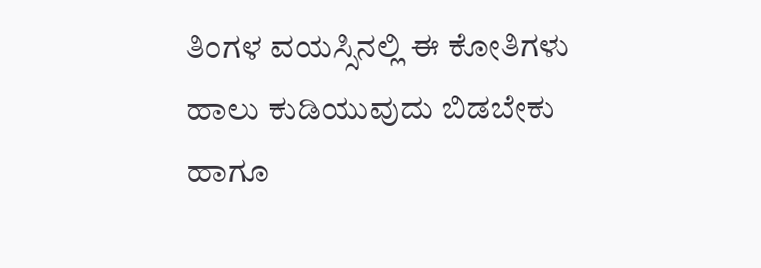ತಿಂಗಳ ವಯಸ್ಸಿನಲ್ಲಿ ಈ ಕೋತಿಗಳು ಹಾಲು ಕುಡಿಯುವುದು ಬಿಡಬೇಕು ಹಾಗೂ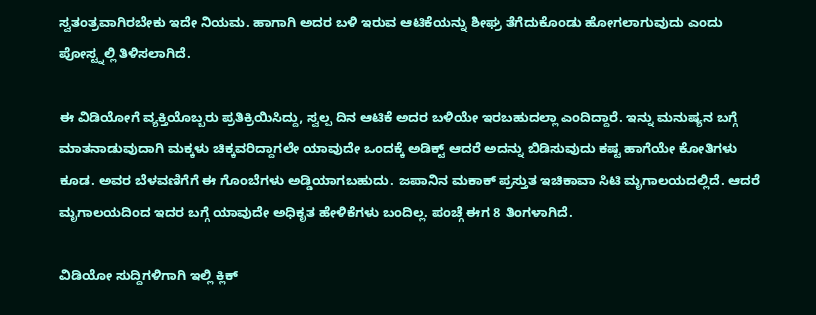ಸ್ವತಂತ್ರವಾಗಿರಬೇಕು ಇದೇ ನಿಯಮ. ಹಾಗಾಗಿ ಅದರ ಬಳಿ ಇರುವ ಆಟಿಕೆಯನ್ನು ಶೀಘ್ರ ತೆಗೆದುಕೊಂಡು ಹೋಗಲಾಗುವುದು ಎಂದು ಪೋಸ್ಟ್ನಲ್ಲಿ ತಿಳಿಸಲಾಗಿದೆ.

ಈ ವಿಡಿಯೋಗೆ ವ್ಯಕ್ತಿಯೊಬ್ಬರು ಪ್ರತಿಕ್ರಿಯಿಸಿದ್ದು, ಸ್ವಲ್ಪ ದಿನ ಆಟಿಕೆ ಅದರ ಬಳಿಯೇ ಇರಬಹುದಲ್ಲಾ ಎಂದಿದ್ದಾರೆ. ಇನ್ನು ಮನುಷ್ಯನ ಬಗ್ಗೆ ಮಾತನಾಡುವುದಾಗಿ ಮಕ್ಕಳು ಚಿಕ್ಕವರಿದ್ದಾಗಲೇ ಯಾವುದೇ ಒಂದಕ್ಕೆ ಅಡಿಕ್ಟ್ ಆದರೆ ಅದನ್ನು ಬಿಡಿಸುವುದು ಕಷ್ಟ ಹಾಗೆಯೇ ಕೋತಿಗಳು ಕೂಡ. ಅವರ ಬೆಳವಣಿಗೆಗೆ ಈ ಗೊಂಬೆಗಳು ಅಡ್ಡಿಯಾಗಬಹುದು. ಜಪಾನಿನ ಮಕಾಕ್ ಪ್ರಸ್ತುತ ಇಚಿಕಾವಾ ಸಿಟಿ ಮೃಗಾಲಯದಲ್ಲಿದೆ. ಆದರೆ ಮೃಗಾಲಯದಿಂದ ಇದರ ಬಗ್ಗೆ ಯಾವುದೇ ಅಧಿಕೃತ ಹೇಳಿಕೆಗಳು ಬಂದಿಲ್ಲ. ಪಂಚ್ಗೆ ಈಗ 8 ತಿಂಗಳಾಗಿದೆ.

ವಿಡಿಯೋ ಸುದ್ದಿಗಳಿಗಾಗಿ ಇಲ್ಲಿ ಕ್ಲಿಕ್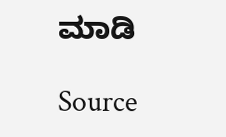ಮಾಡಿ

Source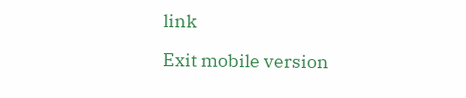link

Exit mobile version